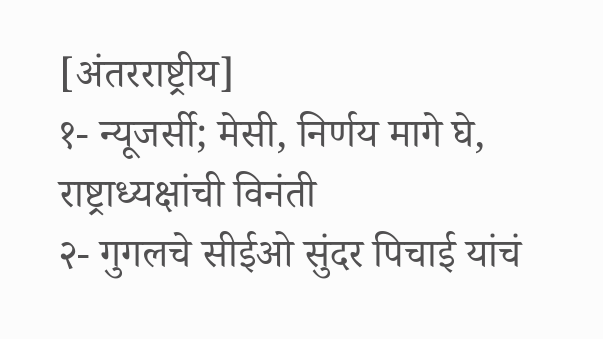[अंतरराष्ट्रीय]
१- न्यूजर्सी; मेसी, निर्णय मागे घे, राष्ट्राध्यक्षांची विनंती
२- गुगलचे सीईओ सुंदर पिचाई यांचं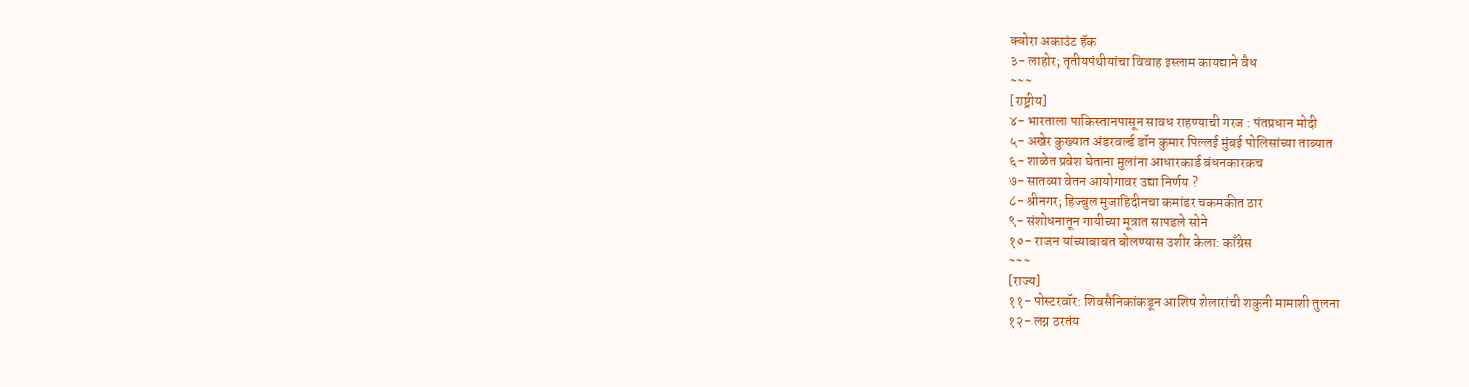क्वोरा अकाउंट हॅक
३- लाहोर; तृतीयपंथीयांचा विवाह इस्लाम कायद्याने वैध
~~~
[राष्ट्रीय]
४- भारताला पाकिस्तानपासून सावध राहण्याची गरज : पंतप्रधान मोदी
५- अखेर कुख्यात अंडरवर्ल्ड डॉन कुमार पिल्लई मुंबई पोलिसांच्या ताब्यात
६- शाळेत प्रवेश घेताना मुलांना आधारकार्ड बंधनकारकच
७- सातव्या वेतन आयोगावर उद्या निर्णय ?
८- श्रीनगर; हिज्बुल मुजाहिदीनचा कमांडर चकमकीत ठार
९- संशोधनातून गायीच्या मूत्रात सापडले सोने
१०- राजन यांच्याबाबत बोलण्यास उशीर केला: काँग्रेस
~~~
[राज्य]
११- पोस्टरवॉर: शिवसैनिकांकडून आशिष शेलारांची शकुनी मामाशी तुलना
१२- लग्न ठरतंय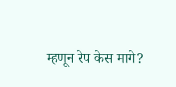म्हणून रेप केस मागे?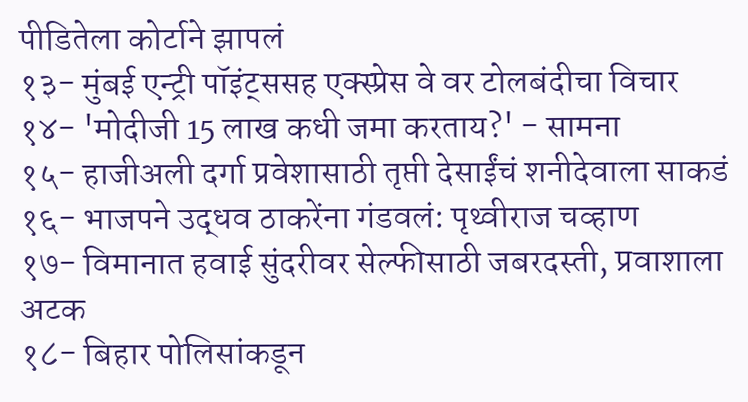पीडितेला कोर्टाने झापलं
१३- मुंबई एन्ट्री पॉइंट्ससह एक्स्प्रेस वे वर टोलबंदीचा विचार
१४- 'मोदीजी 15 लाख कधी जमा करताय?' - सामना
१५- हाजीअली दर्गा प्रवेशासाठी तृप्ती देसाईंचं शनीदेवाला साकडं
१६- भाजपने उद्धव ठाकरेंना गंडवलं: पृथ्वीराज चव्हाण
१७- विमानात हवाई सुंदरीवर सेल्फीसाठी जबरदस्ती, प्रवाशाला अटक
१८- बिहार पोलिसांकडून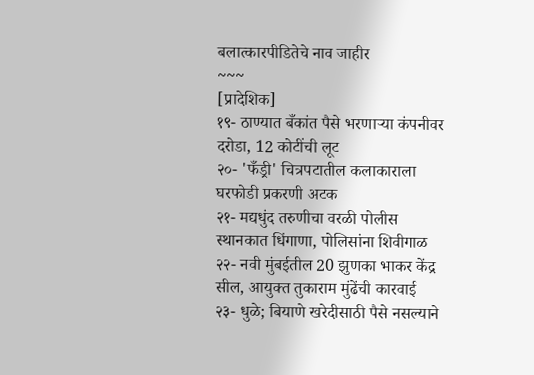बलात्कारपीडितेचे नाव जाहीर
~~~
[प्रादेशिक]
१९- ठाण्यात बँकांत पैसे भरणाऱ्या कंपनीवर दरोडा, 12 कोटींची लूट
२०- 'फँड्री' चित्रपटातील कलाकाराला घरफोडी प्रकरणी अटक
२१- मद्यधुंद तरुणीचा वरळी पोलीस स्थानकात धिंगाणा, पोलिसांना शिवीगाळ
२२- नवी मुंबईतील 20 झुणका भाकर केंद्र सील, आयुक्त तुकाराम मुंढेंची कारवाई
२३- धुळे; बियाणे खरेदीसाठी पैसे नसल्याने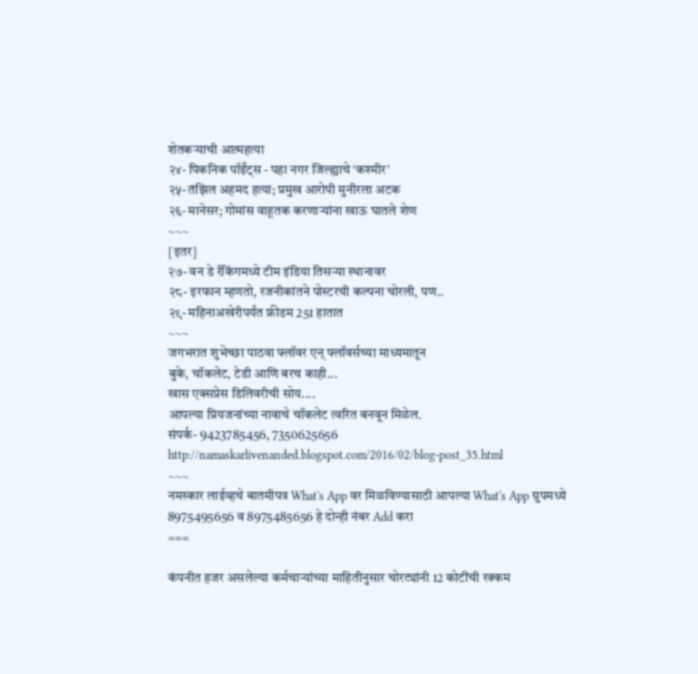शेतकऱ्याची आत्महत्या
२४- पिकनिक पॉईंट्स - पहा नगर जिल्ह्याचे ‘कश्मीर’
२५- तंझिल अहमद हत्या; प्रमुख आरोपी मुनीरला अटक
२६- मानेसर; गोमांस वाहूतक करणाऱ्यांना खाऊ घातले शेण
~~~
[इतर]
२७- वन डे रॅकिंगमध्ये टीम इंडिया तिसऱ्या स्थानावर
२८- इरफान म्हणतो, रजनीकांतने पोस्टरची कल्पना चोरली, पण..
२९- महिनाअखेरीपर्यंत फ्रीडम 251 हातात
~~~
जगभरात शुभेच्छा पाठवा फ्लॉवर एन् फ्लॉवर्सच्या माध्यमातून
बुके, चॉकलेट, टेडी आणि बरच काही...
खास एक्सप्रेस डिलिवरीची सोय....
आपल्या प्रियजनांच्या नावाचे चॉकलेट त्वरित बनवून मिळेल.
संपर्क- 9423785456, 7350625656
http://namaskarlivenanded.blogspot.com/2016/02/blog-post_35.html
~~~
नमस्कार लाईव्हचे बातमीपत्र What's App वर मिळविण्यासाठी आपल्या What's App ग्रुपमध्ये 8975495656 व 8975485656 हे दोन्ही नंबर Add करा
===

कंपनीत हजर असलेल्या कर्मचाऱ्यांच्या माहितीनुसार चोरट्यांनी 12 कोटींची रक्कम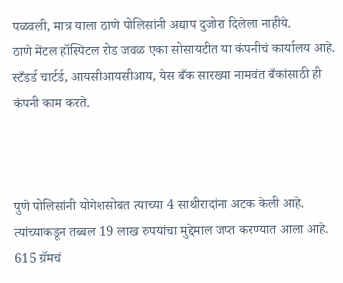पळवली, मात्र याला ठाणे पोलिसांनी अद्याप दुजोरा दिलेला नाहीये.
ठाणे मेंटल हॉस्पिटल रोड जवळ एका सोसायटीत या कंपनीचं कार्यालय आहे. स्टँडर्ड चार्टर्ड, आयसीआयसीआय, येस बँक सारख्या नामवंत बँकांसाठी ही कंपनी काम करते.



पुणे पोलिसांनी योगेशसोबत त्याच्या 4 साथीरादांना अटक केली आहे. त्यांच्याकडून तब्बल 19 लाख रुपयांचा मुद्देमाल जप्त करण्यात आला आहे. 615 ग्रॅमचं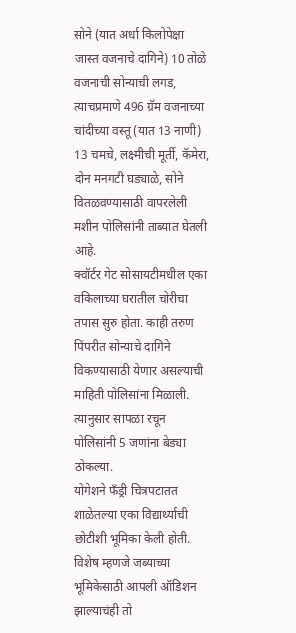सोने (यात अर्धा किलोपेक्षा जास्त वजनाचे दागिने) 10 तोळे वजनाची सोन्याची लगड, त्याचप्रमाणे 496 ग्रॅम वजनाच्या चांदीच्या वस्तू (यात 13 नाणी) 13 चमचे, लक्ष्मीची मूर्ती, कॅमेरा, दोन मनगटी घड्याळे, सोने वितळवण्यासाठी वापरलेली मशीन पोलिसांनी ताब्यात घेतली आहे.
क्वॉर्टर गेट सोसायटीमधील एका वकिलाच्या घरातील चोरीचा तपास सुरु होता. काही तरुण पिंपरीत सोन्याचे दागिने विकण्यासाठी येणार असल्याची माहिती पोलिसांना मिळाली. त्यानुसार सापळा रचून पोलिसांनी 5 जणांना बेड्या ठोकल्या.
योगेशने फँड्री चित्रपटातत शाळेतल्या एका विद्यार्थ्याची छोटीशी भूमिका केली होती. विशेष म्हणजे जब्याच्या भूमिकेसाठी आपली ऑडिशन झाल्याचंही तो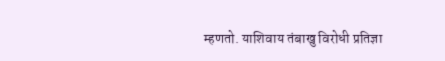म्हणतो. याशिवाय तंबाखु विरोधी प्रतिज्ञा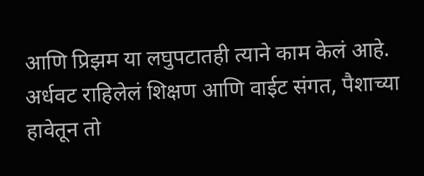आणि प्रिझम या लघुपटातही त्याने काम केलं आहे. अर्धवट राहिलेलं शिक्षण आणि वाईट संगत, पैशाच्या हावेतून तो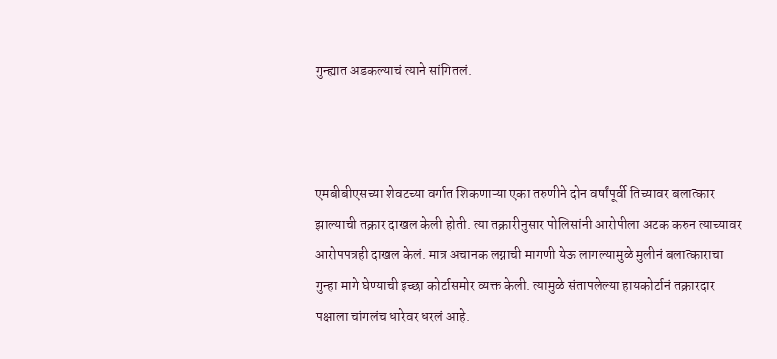गुन्ह्यात अडकल्याचं त्याने सांगितलं.



एमबीबीएसच्या शेवटच्या वर्गात शिकणाऱ्या एका तरुणीने दोन वर्षांपूर्वी तिच्यावर बलात्कार झाल्याची तक्रार दाखल केली होती. त्या तक्रारीनुसार पोलिसांनी आरोपीला अटक करुन त्याच्यावर आरोपपत्रही दाखल केलं. मात्र अचानक लग्नाची मागणी येऊ लागल्यामुळे मुलीनं बलात्काराचा गुन्हा मागे घेण्याची इच्छा कोर्टासमोर व्यक्त केली. त्यामुळे संतापलेल्या हायकोर्टानं तक्रारदार पक्षाला चांगलंच धारेवर धरलं आहे.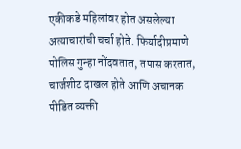एकीकडे महिलांवर होत असलेल्या अत्याचारांची चर्चा होते. फिर्यादीप्रमाणे पोलिस गुन्हा नोंदवतात, तपास करतात, चार्जशीट दाखल होते आणि अचानक पीडित व्यक्ती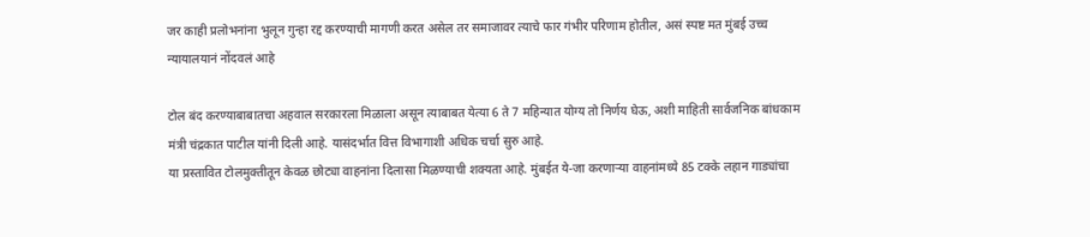जर काही प्रलोभनांना भुलून गुन्हा रद्द करण्याची मागणी करत असेल तर समाजावर त्याचे फार गंभीर परिणाम होतील, असं स्पष्ट मत मुंबई उच्च न्यायालयानं नोंदवलं आहे

टोल बंद करण्याबाबातचा अहवाल सरकारला मिळाला असून त्याबाबत येत्या 6 ते 7 महिन्यात योग्य तो निर्णय घेऊ, अशी माहिती सार्वजनिक बांधकाम मंत्री चंद्रकात पाटील यांनी दिली आहे. यासंदर्भात वित्त विभागाशी अधिक चर्चा सुरु आहे.
या प्रस्तावित टोलमुक्तीतून केवळ छोट्या वाहनांना दिलासा मिळण्याची शक्यता आहे. मुंबईत ये-जा करणाऱ्या वाहनांमध्ये 85 टक्के लहान गाड्यांचा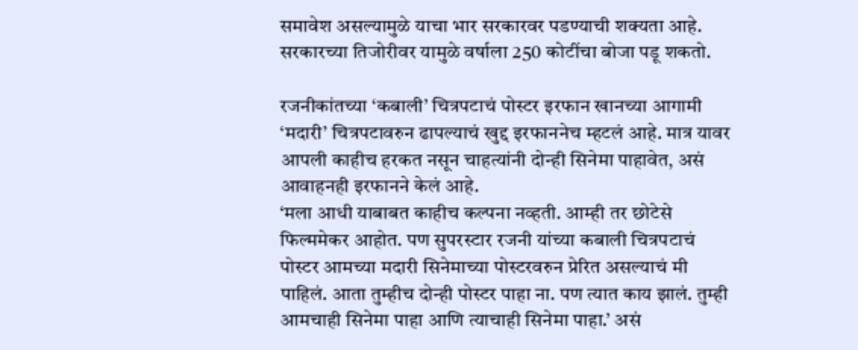समावेश असल्यामुळे याचा भार सरकारवर पडण्याची शक्यता आहे. सरकारच्या तिजोरीवर यामुळे वर्षाला 250 कोटींचा बोजा पडू शकतो.

रजनीकांतच्या ‘कबाली’ चित्रपटाचं पोस्टर इरफान खानच्या आगामी ‘मदारी’ चित्रपटावरुन ढापल्याचं खुद्द इरफाननेच म्हटलं आहे. मात्र यावर आपली काहीच हरकत नसून चाहत्यांनी दोन्ही सिनेमा पाहावेत, असं आवाहनही इरफानने केलं आहे.
‘मला आधी याबाबत काहीच कल्पना नव्हती. आम्ही तर छोटेसे फिल्ममेकर आहोत. पण सुपरस्टार रजनी यांच्या कबाली चित्रपटाचं पोस्टर आमच्या मदारी सिनेमाच्या पोस्टरवरुन प्रेरित असल्याचं मी पाहिलं. आता तुम्हीच दोन्ही पोस्टर पाहा ना. पण त्यात काय झालं. तुम्ही आमचाही सिनेमा पाहा आणि त्याचाही सिनेमा पाहा.’ असं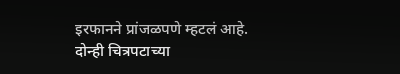इरफानने प्रांजळपणे म्हटलं आहे.
दोन्ही चित्रपटाच्या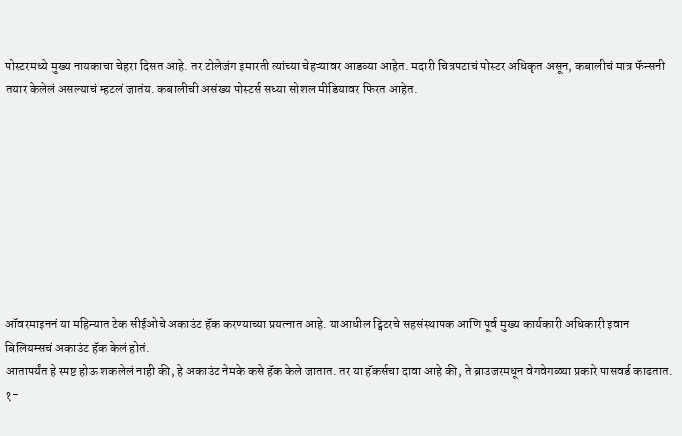पोस्टरमध्ये मुख्य नायकाचा चेहरा दिसत आहे. तर टोलेजंग इमारती त्यांच्या चेहऱ्यावर आडव्या आहेत. मदारी चित्रपटाचं पोस्टर अधिकृत असून, कबालीचं मात्र फॅन्सनी तयार केलेलं असल्याचं म्हटलं जातंय. कबालीची असंख्य पोस्टर्स सध्या सोशल मीडियावर फिरत आहेत.









ऑवरमाइननं या महिन्यात टेक सीईओचे अकाउंट हॅक करण्याच्या प्रयत्नात आहे. याआधील ट्विटरचे सहसंस्थापक आणि पूर्व मुख्य कार्यकारी अधिकारी इवान बिलियम्सचं अकाउंट हॅक केलं होतं.
आतापर्यंत हे स्पष्ट होऊ शकलेलं नाही की, हे अकाउंट नेमके कसे हॅक केले जातात. तर या हॅकर्सचा दावा आहे की, ते ब्राउजरमधून वेगवेगळ्या प्रकारे पासवर्ड काढतात.
१-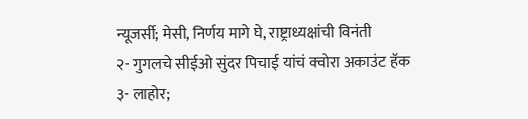न्यूजर्सी; मेसी, निर्णय मागे घे, राष्ट्राध्यक्षांची विनंती
२- गुगलचे सीईओ सुंदर पिचाई यांचं क्वोरा अकाउंट हॅक
३- लाहोर;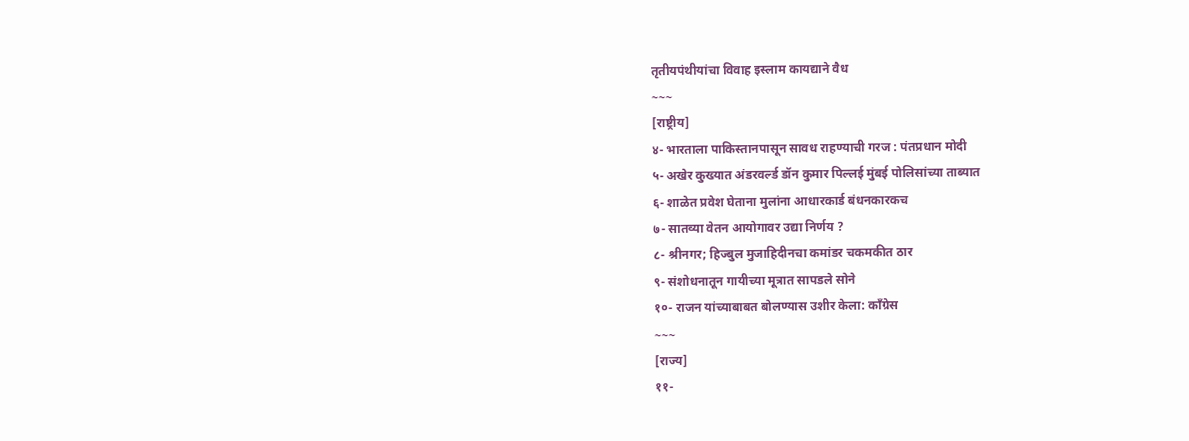तृतीयपंथीयांचा विवाह इस्लाम कायद्याने वैध
~~~
[राष्ट्रीय]
४- भारताला पाकिस्तानपासून सावध राहण्याची गरज : पंतप्रधान मोदी
५- अखेर कुख्यात अंडरवर्ल्ड डॉन कुमार पिल्लई मुंबई पोलिसांच्या ताब्यात
६- शाळेत प्रवेश घेताना मुलांना आधारकार्ड बंधनकारकच
७- सातव्या वेतन आयोगावर उद्या निर्णय ?
८- श्रीनगर; हिज्बुल मुजाहिदीनचा कमांडर चकमकीत ठार
९- संशोधनातून गायीच्या मूत्रात सापडले सोने
१०- राजन यांच्याबाबत बोलण्यास उशीर केला: काँग्रेस
~~~
[राज्य]
११-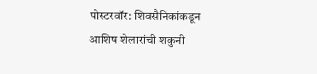पोस्टरवॉर: शिवसैनिकांकडून आशिष शेलारांची शकुनी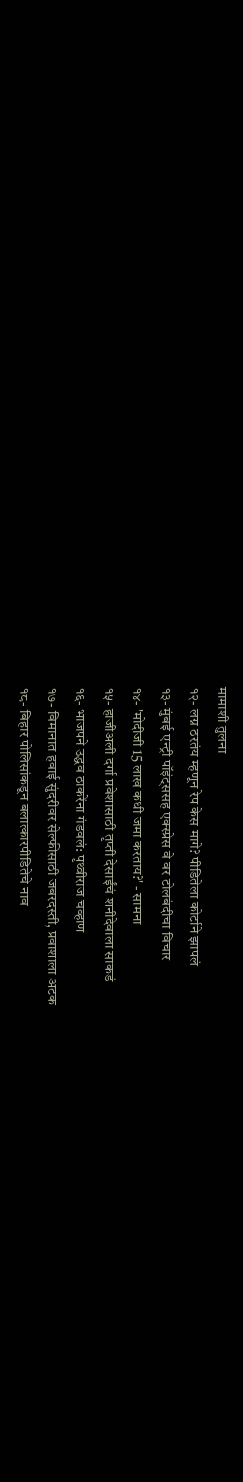मामाशी तुलना
१२- लग्न ठरतंय म्हणून रेप केस मागे? पीडितेला कोर्टाने झापलं
१३- मुंबई एन्ट्री पॉइंट्ससह एक्स्प्रेस वे वर टोलबंदीचा विचार
१४- 'मोदीजी 15 लाख कधी जमा करताय?' - सामना
१५- हाजीअली दर्गा प्रवेशासाठी तृप्ती देसाईंचं शनीदेवाला साकडं
१६- भाजपने उद्धव ठाकरेंना गंडवलं: पृथ्वीराज चव्हाण
१७- विमानात हवाई सुंदरीवर सेल्फीसाठी जबरदस्ती, प्रवाशाला अटक
१८- बिहार पोलिसांकडून बलात्कारपीडितेचे नाव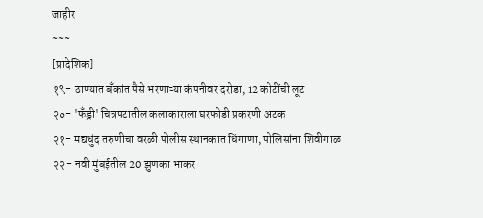जाहीर
~~~
[प्रादेशिक]
१९- ठाण्यात बँकांत पैसे भरणाऱ्या कंपनीवर दरोडा, 12 कोटींची लूट
२०- 'फँड्री' चित्रपटातील कलाकाराला घरफोडी प्रकरणी अटक
२१- मद्यधुंद तरुणीचा वरळी पोलीस स्थानकात धिंगाणा, पोलिसांना शिवीगाळ
२२- नवी मुंबईतील 20 झुणका भाकर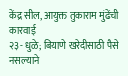केंद्र सील, आयुक्त तुकाराम मुंढेंची कारवाई
२३- धुळे; बियाणे खरेदीसाठी पैसे नसल्याने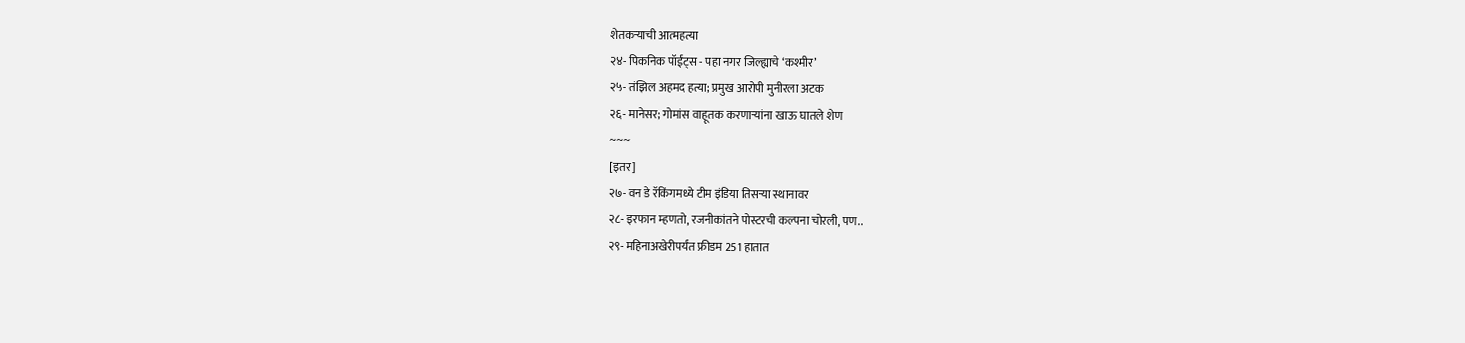शेतकऱ्याची आत्महत्या
२४- पिकनिक पॉईंट्स - पहा नगर जिल्ह्याचे ‘कश्मीर’
२५- तंझिल अहमद हत्या; प्रमुख आरोपी मुनीरला अटक
२६- मानेसर; गोमांस वाहूतक करणाऱ्यांना खाऊ घातले शेण
~~~
[इतर]
२७- वन डे रॅकिंगमध्ये टीम इंडिया तिसऱ्या स्थानावर
२८- इरफान म्हणतो, रजनीकांतने पोस्टरची कल्पना चोरली, पण..
२९- महिनाअखेरीपर्यंत फ्रीडम 251 हातात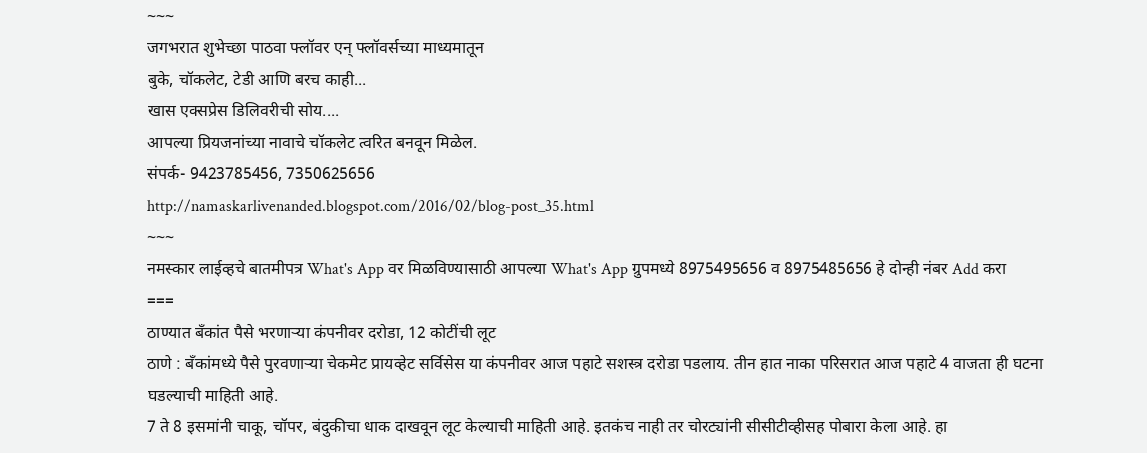~~~
जगभरात शुभेच्छा पाठवा फ्लॉवर एन् फ्लॉवर्सच्या माध्यमातून
बुके, चॉकलेट, टेडी आणि बरच काही...
खास एक्सप्रेस डिलिवरीची सोय....
आपल्या प्रियजनांच्या नावाचे चॉकलेट त्वरित बनवून मिळेल.
संपर्क- 9423785456, 7350625656
http://namaskarlivenanded.blogspot.com/2016/02/blog-post_35.html
~~~
नमस्कार लाईव्हचे बातमीपत्र What's App वर मिळविण्यासाठी आपल्या What's App ग्रुपमध्ये 8975495656 व 8975485656 हे दोन्ही नंबर Add करा
===
ठाण्यात बँकांत पैसे भरणाऱ्या कंपनीवर दरोडा, 12 कोटींची लूट
ठाणे : बँकांमध्ये पैसे पुरवणाऱ्या चेकमेट प्रायव्हेट सर्विसेस या कंपनीवर आज पहाटे सशस्त्र दरोडा पडलाय. तीन हात नाका परिसरात आज पहाटे 4 वाजता ही घटना घडल्याची माहिती आहे.
7 ते 8 इसमांनी चाकू, चॉपर, बंदुकीचा धाक दाखवून लूट केल्याची माहिती आहे. इतकंच नाही तर चोरट्यांनी सीसीटीव्हीसह पोबारा केला आहे. हा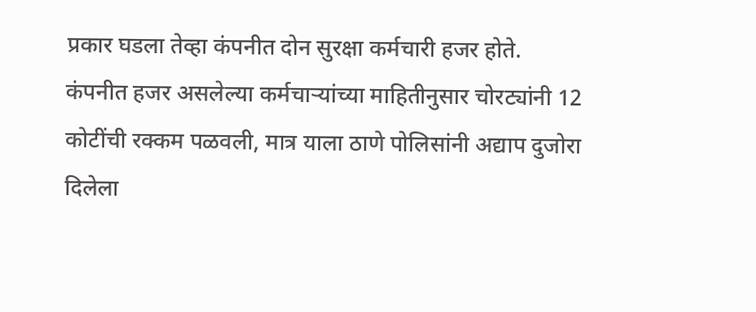प्रकार घडला तेव्हा कंपनीत दोन सुरक्षा कर्मचारी हजर होते.
कंपनीत हजर असलेल्या कर्मचाऱ्यांच्या माहितीनुसार चोरट्यांनी 12 कोटींची रक्कम पळवली, मात्र याला ठाणे पोलिसांनी अद्याप दुजोरा दिलेला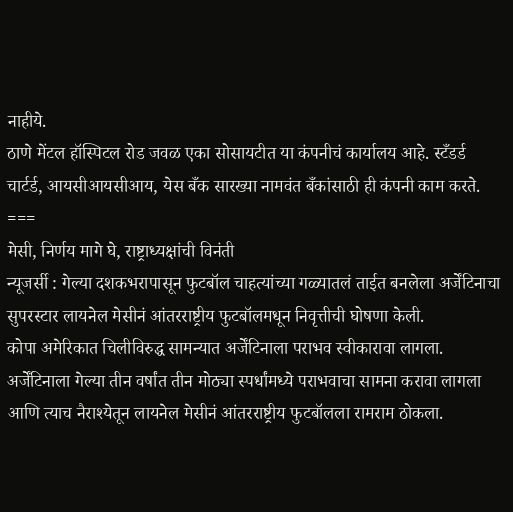नाहीये.
ठाणे मेंटल हॉस्पिटल रोड जवळ एका सोसायटीत या कंपनीचं कार्यालय आहे. स्टँडर्ड चार्टर्ड, आयसीआयसीआय, येस बँक सारख्या नामवंत बँकांसाठी ही कंपनी काम करते.
===
मेसी, निर्णय मागे घे, राष्ट्राध्यक्षांची विनंती
न्यूजर्सी : गेल्या दशकभरापासून फुटबॉल चाहत्यांच्या गळ्यातलं ताईत बनलेला अर्जेंटिनाचा सुपरस्टार लायनेल मेसीनं आंतरराष्ट्रीय फुटबॉलमधून निवृत्तीची घोषणा केली.
कोपा अमेरिकात चिलीविरुद्ध सामन्यात अर्जेंटिनाला पराभव स्वीकारावा लागला. अर्जेंटिनाला गेल्या तीन वर्षांत तीन मोठ्या स्पर्धांमध्ये पराभवाचा सामना करावा लागला आणि त्याच नैराश्येतून लायनेल मेसीनं आंतरराष्ट्रीय फुटबॉलला रामराम ठोकला.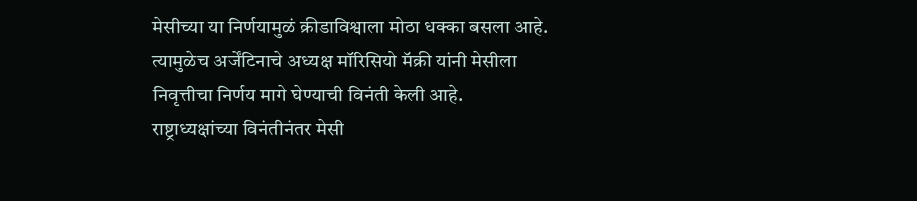मेसीच्या या निर्णयामुळं क्रीडाविश्वाला मोठा धक्का बसला आहे. त्यामुळेच अर्जेंटिनाचे अध्यक्ष मॉरिसियो मॅक्री यांनी मेसीला निवृत्तीचा निर्णय मागे घेण्याची विनंती केली आहे.
राष्ट्राध्यक्षांच्या विनंतीनंतर मेसी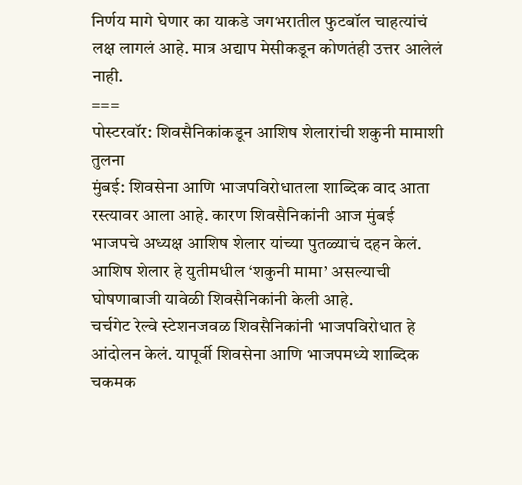निर्णय मागे घेणार का याकडे जगभरातील फुटबॉल चाहत्यांचं लक्ष लागलं आहे. मात्र अद्याप मेसीकडून कोणतंही उत्तर आलेलं नाही.
===
पोस्टरवॉर: शिवसैनिकांकडून आशिष शेलारांची शकुनी मामाशी तुलना
मुंबई: शिवसेना आणि भाजपविरोधातला शाब्दिक वाद आता रस्त्यावर आला आहे. कारण शिवसैनिकांनी आज मुंबई भाजपचे अध्यक्ष आशिष शेलार यांच्या पुतळ्याचं दहन केलं. आशिष शेलार हे युतीमधील ‘शकुनी मामा’ असल्याची घोषणाबाजी यावेळी शिवसैनिकांनी केली आहे.
चर्चगेट रेल्वे स्टेशनजवळ शिवसैनिकांनी भाजपविरोधात हे आंदोलन केलं. यापूर्वी शिवसेना आणि भाजपमध्ये शाब्दिक चकमक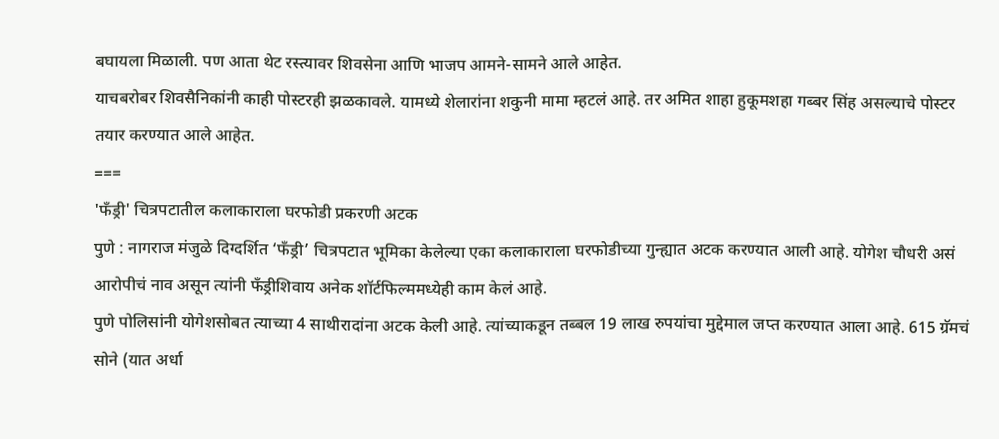बघायला मिळाली. पण आता थेट रस्त्यावर शिवसेना आणि भाजप आमने-सामने आले आहेत.
याचबरोबर शिवसैनिकांनी काही पोस्टरही झळकावले. यामध्ये शेलारांना शकुनी मामा म्हटलं आहे. तर अमित शाहा हुकूमशहा गब्बर सिंह असल्याचे पोस्टर तयार करण्यात आले आहेत.
===
'फँड्री' चित्रपटातील कलाकाराला घरफोडी प्रकरणी अटक
पुणे : नागराज मंजुळे दिग्दर्शित ‘फँड्री’ चित्रपटात भूमिका केलेल्या एका कलाकाराला घरफोडीच्या गुन्ह्यात अटक करण्यात आली आहे. योगेश चौधरी असं आरोपीचं नाव असून त्यांनी फँड्रीशिवाय अनेक शॉर्टफिल्ममध्येही काम केलं आहे.
पुणे पोलिसांनी योगेशसोबत त्याच्या 4 साथीरादांना अटक केली आहे. त्यांच्याकडून तब्बल 19 लाख रुपयांचा मुद्देमाल जप्त करण्यात आला आहे. 615 ग्रॅमचं सोने (यात अर्धा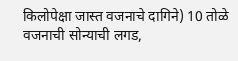किलोपेक्षा जास्त वजनाचे दागिने) 10 तोळे वजनाची सोन्याची लगड,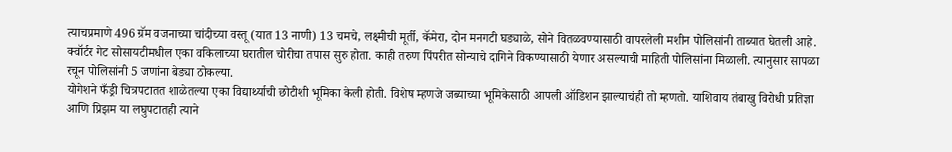त्याचप्रमाणे 496 ग्रॅम वजनाच्या चांदीच्या वस्तू (यात 13 नाणी) 13 चमचे, लक्ष्मीची मूर्ती, कॅमेरा, दोन मनगटी घड्याळे, सोने वितळवण्यासाठी वापरलेली मशीन पोलिसांनी ताब्यात घेतली आहे.
क्वॉर्टर गेट सोसायटीमधील एका वकिलाच्या घरातील चोरीचा तपास सुरु होता. काही तरुण पिंपरीत सोन्याचे दागिने विकण्यासाठी येणार असल्याची माहिती पोलिसांना मिळाली. त्यानुसार सापळा रचून पोलिसांनी 5 जणांना बेड्या ठोकल्या.
योगेशने फँड्री चित्रपटातत शाळेतल्या एका विद्यार्थ्याची छोटीशी भूमिका केली होती. विशेष म्हणजे जब्याच्या भूमिकेसाठी आपली ऑडिशन झाल्याचंही तो म्हणतो. याशिवाय तंबाखु विरोधी प्रतिज्ञा आणि प्रिझम या लघुपटातही त्याने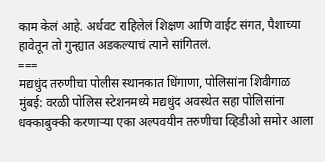काम केलं आहे. अर्धवट राहिलेलं शिक्षण आणि वाईट संगत, पैशाच्या हावेतून तो गुन्ह्यात अडकल्याचं त्याने सांगितलं.
===
मद्यधुंद तरुणीचा पोलीस स्थानकात धिंगाणा, पोलिसांना शिवीगाळ
मुंबई: वरळी पोलिस स्टेशनमध्ये मद्यधुंद अवस्थेत सहा पोलिसांना धक्काबुक्की करणाऱ्या एका अल्पवयीन तरुणीचा व्हिडीओ समोर आला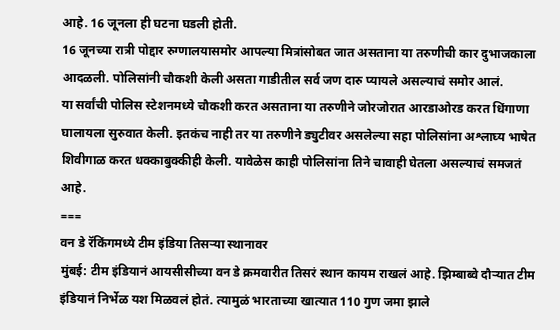आहे. 16 जूनला ही घटना घडली होती.
16 जूनच्या रात्री पोद्दार रुग्णालयासमोर आपल्या मित्रांसोबत जात असताना या तरुणीची कार दुभाजकाला आदळली. पोलिसांनी चौकशी केली असता गाडीतील सर्व जण दारु प्यायले असल्याचं समोर आलं.
या सर्वांची पोलिस स्टेशनमध्ये चौकशी करत असताना या तरुणीने जोरजोरात आरडाओरड करत धिंगाणा घालायला सुरुवात केली. इतकंच नाही तर या तरुणीने ड्युटीवर असलेल्या सहा पोलिसांना अश्लाघ्य भाषेत शिवीगाळ करत धक्काबुक्कीही केली. यावेळेस काही पोलिसांना तिने चावाही घेतला असल्याचं समजतं आहे.
===
वन डे रॅकिंगमध्ये टीम इंडिया तिसऱ्या स्थानावर
मुंबई: टीम इंडियानं आयसीसीच्या वन डे क्रमवारीत तिसरं स्थान कायम राखलं आहे. झिम्बाब्वे दौऱ्यात टीम इंडियानं निर्भेळ यश मिळवलं होतं. त्यामुळं भारताच्या खात्यात 110 गुण जमा झाले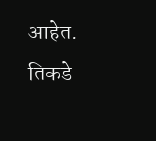आहेत.
तिकडे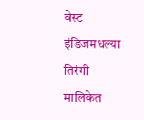वेस्ट इंडिजमधल्या तिरंगी मालिकेत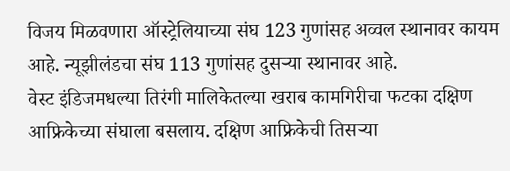विजय मिळवणारा ऑस्ट्रेलियाच्या संघ 123 गुणांसह अव्वल स्थानावर कायम आहे. न्यूझीलंडचा संघ 113 गुणांसह दुसऱ्या स्थानावर आहे.
वेस्ट इंडिजमधल्या तिरंगी मालिकेतल्या खराब कामगिरीचा फटका दक्षिण आफ्रिकेच्या संघाला बसलाय. दक्षिण आफ्रिकेची तिसऱ्या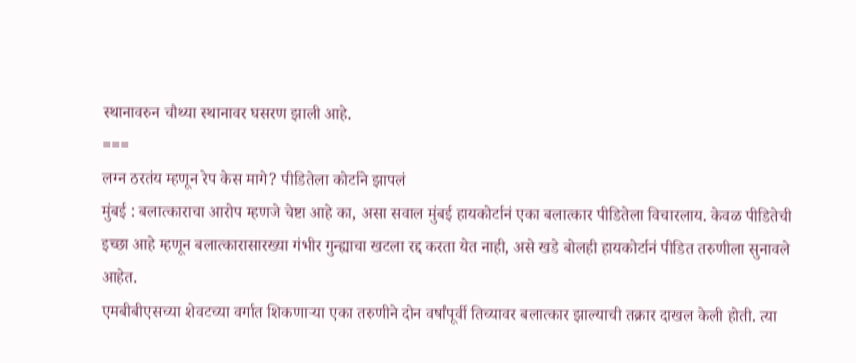स्थानावरुन चौथ्या स्थानावर घसरण झाली आहे.
===
लग्न ठरतंय म्हणून रेप केस मागे? पीडितेला कोर्टाने झापलं
मुंबई : बलात्काराचा आरोप म्हणजे चेष्टा आहे का, असा सवाल मुंबई हायकोर्टानं एका बलात्कार पीडितेला विचारलाय. केवळ पीडितेची इच्छा आहे म्हणून बलात्कारासारख्या गंभीर गुन्ह्याचा खटला रद्द करता येत नाही, असे खडे बोलही हायकोर्टानं पीडित तरुणीला सुनावले आहेत.
एमबीबीएसच्या शेवटच्या वर्गात शिकणाऱ्या एका तरुणीने दोन वर्षांपूर्वी तिच्यावर बलात्कार झाल्याची तक्रार दाखल केली होती. त्या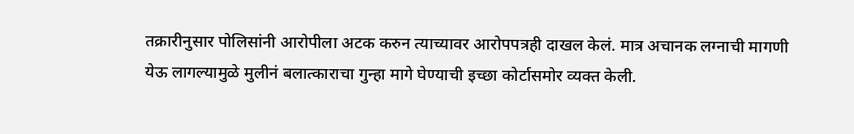तक्रारीनुसार पोलिसांनी आरोपीला अटक करुन त्याच्यावर आरोपपत्रही दाखल केलं. मात्र अचानक लग्नाची मागणी येऊ लागल्यामुळे मुलीनं बलात्काराचा गुन्हा मागे घेण्याची इच्छा कोर्टासमोर व्यक्त केली.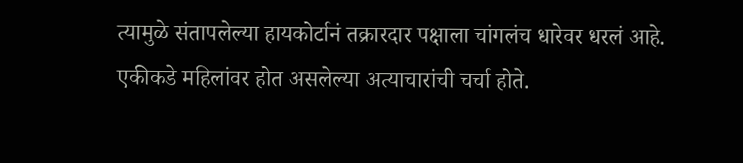त्यामुळे संतापलेल्या हायकोर्टानं तक्रारदार पक्षाला चांगलंच धारेवर धरलं आहे.
एकीकडे महिलांवर होत असलेल्या अत्याचारांची चर्चा होते.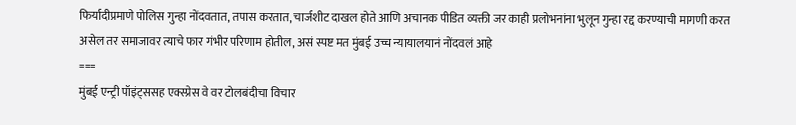फिर्यादीप्रमाणे पोलिस गुन्हा नोंदवतात, तपास करतात, चार्जशीट दाखल होते आणि अचानक पीडित व्यक्ती जर काही प्रलोभनांना भुलून गुन्हा रद्द करण्याची मागणी करत असेल तर समाजावर त्याचे फार गंभीर परिणाम होतील, असं स्पष्ट मत मुंबई उच्च न्यायालयानं नोंदवलं आहे
===
मुंबई एन्ट्री पॉइंट्ससह एक्स्प्रेस वे वर टोलबंदीचा विचार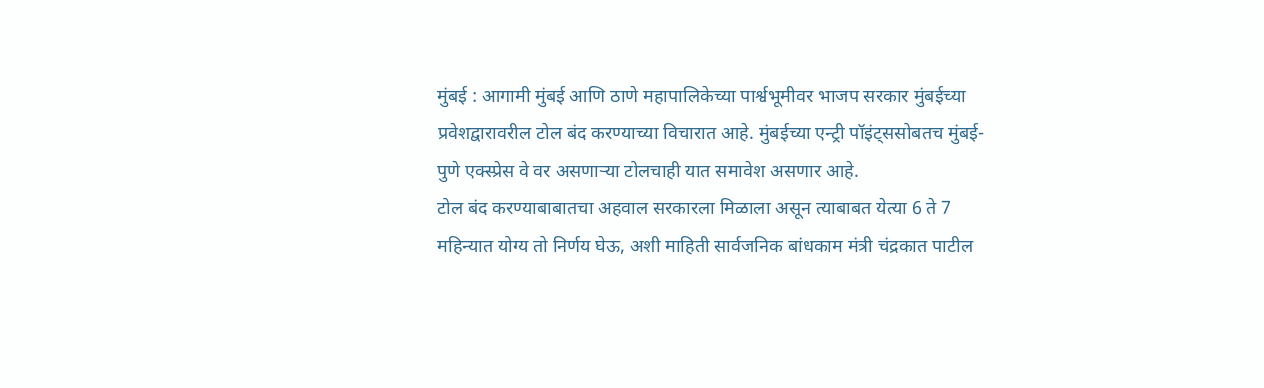मुंबई : आगामी मुंबई आणि ठाणे महापालिकेच्या पार्श्वभूमीवर भाजप सरकार मुंबईच्या प्रवेशद्वारावरील टोल बंद करण्याच्या विचारात आहे. मुंबईच्या एन्ट्री पॉइंट्ससोबतच मुंबई-पुणे एक्स्प्रेस वे वर असणाऱ्या टोलचाही यात समावेश असणार आहे.
टोल बंद करण्याबाबातचा अहवाल सरकारला मिळाला असून त्याबाबत येत्या 6 ते 7 महिन्यात योग्य तो निर्णय घेऊ, अशी माहिती सार्वजनिक बांधकाम मंत्री चंद्रकात पाटील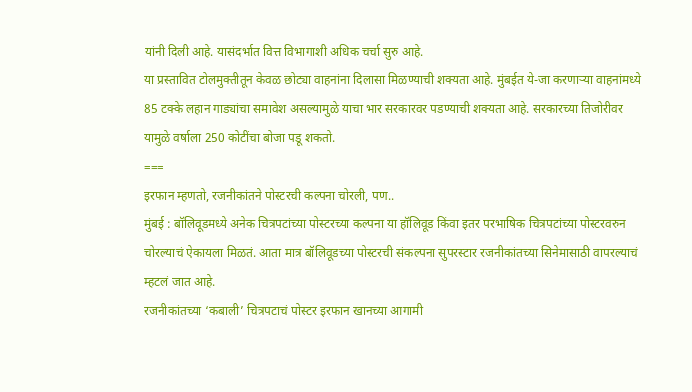यांनी दिली आहे. यासंदर्भात वित्त विभागाशी अधिक चर्चा सुरु आहे.
या प्रस्तावित टोलमुक्तीतून केवळ छोट्या वाहनांना दिलासा मिळण्याची शक्यता आहे. मुंबईत ये-जा करणाऱ्या वाहनांमध्ये 85 टक्के लहान गाड्यांचा समावेश असल्यामुळे याचा भार सरकारवर पडण्याची शक्यता आहे. सरकारच्या तिजोरीवर यामुळे वर्षाला 250 कोटींचा बोजा पडू शकतो.
===
इरफान म्हणतो, रजनीकांतने पोस्टरची कल्पना चोरली, पण..
मुंबई : बॉलिवूडमध्ये अनेक चित्रपटांच्या पोस्टरच्या कल्पना या हॉलिवूड किंवा इतर परभाषिक चित्रपटांच्या पोस्टरवरुन चोरल्याचं ऐकायला मिळतं. आता मात्र बॉलिवूडच्या पोस्टरची संकल्पना सुपरस्टार रजनीकांतच्या सिनेमासाठी वापरल्याचं म्हटलं जात आहे.
रजनीकांतच्या ‘कबाली’ चित्रपटाचं पोस्टर इरफान खानच्या आगामी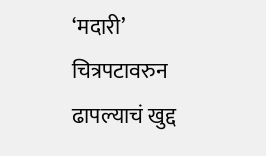‘मदारी’ चित्रपटावरुन ढापल्याचं खुद्द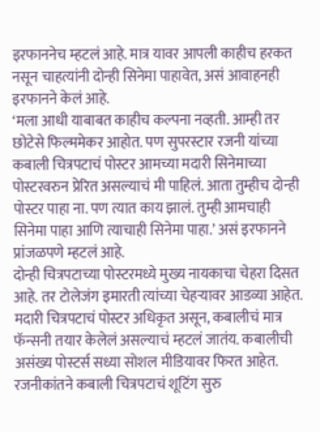इरफाननेच म्हटलं आहे. मात्र यावर आपली काहीच हरकत नसून चाहत्यांनी दोन्ही सिनेमा पाहावेत, असं आवाहनही इरफानने केलं आहे.
‘मला आधी याबाबत काहीच कल्पना नव्हती. आम्ही तर छोटेसे फिल्ममेकर आहोत. पण सुपरस्टार रजनी यांच्या कबाली चित्रपटाचं पोस्टर आमच्या मदारी सिनेमाच्या पोस्टरवरुन प्रेरित असल्याचं मी पाहिलं. आता तुम्हीच दोन्ही पोस्टर पाहा ना. पण त्यात काय झालं. तुम्ही आमचाही सिनेमा पाहा आणि त्याचाही सिनेमा पाहा.’ असं इरफानने प्रांजळपणे म्हटलं आहे.
दोन्ही चित्रपटाच्या पोस्टरमध्ये मुख्य नायकाचा चेहरा दिसत आहे. तर टोलेजंग इमारती त्यांच्या चेहऱ्यावर आडव्या आहेत. मदारी चित्रपटाचं पोस्टर अधिकृत असून, कबालीचं मात्र फॅन्सनी तयार केलेलं असल्याचं म्हटलं जातंय. कबालीची असंख्य पोस्टर्स सध्या सोशल मीडियावर फिरत आहेत.
रजनीकांतने कबाली चित्रपटाचं शूटिंग सुरु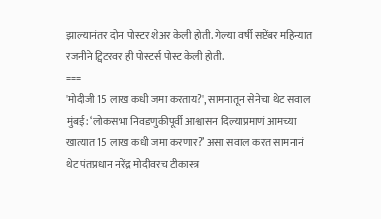झाल्यानंतर दोन पोस्टर शेअर केली होती. गेल्या वर्षी सप्टेंबर महिन्यात रजनीने ट्विटरवर ही पोस्टर्स पोस्ट केली होती.
===
'मोदीजी 15 लाख कधी जमा करताय?', सामनातून सेनेचा थेट सवाल
मुंबई: ‘लोकसभा निवडणुकीपूर्वी आश्वासन दिल्याप्रमाणं आमच्या खात्यात 15 लाख कधी जमा करणार?’ असा सवाल करत सामनानं थेट पंतप्रधान नरेंद्र मोदीवरच टीकास्त्र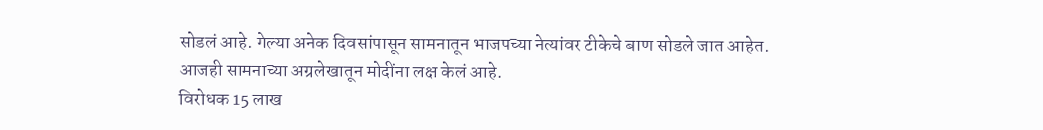सोडलं आहे. गेल्या अनेक दिवसांपासून सामनातून भाजपच्या नेत्यांवर टीकेचे बाण सोडले जात आहेत. आजही सामनाच्या अग्रलेखातून मोदींना लक्ष केलं आहे.
विरोधक 15 लाख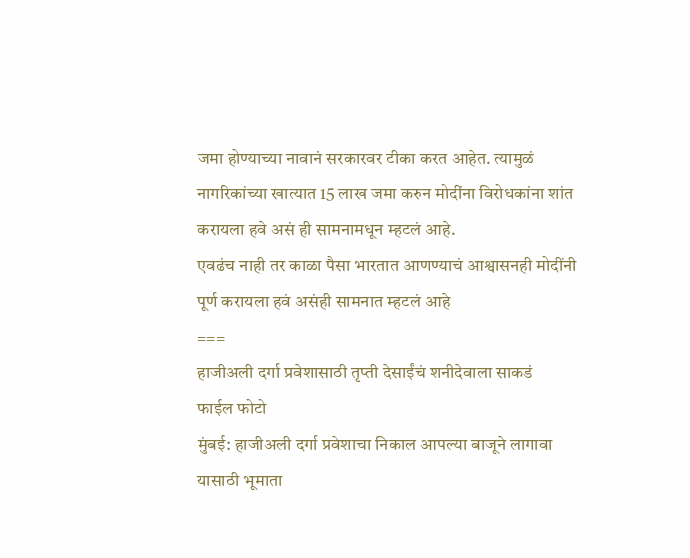जमा होण्याच्या नावानं सरकारवर टीका करत आहेत. त्यामुळं नागरिकांच्या खात्यात 15 लाख जमा करुन मोदींना विरोधकांना शांत करायला हवे असं ही सामनामधून म्हटलं आहे.
एवढंच नाही तर काळा पैसा भारतात आणण्याचं आश्वासनही मोदींनी पूर्ण करायला हवं असंही सामनात म्हटलं आहे
===
हाजीअली दर्गा प्रवेशासाठी तृप्ती देसाईंचं शनीदेवाला साकडं
फाईल फोटो
मुंबई: हाजीअली दर्गा प्रवेशाचा निकाल आपल्या बाजूने लागावा यासाठी भूमाता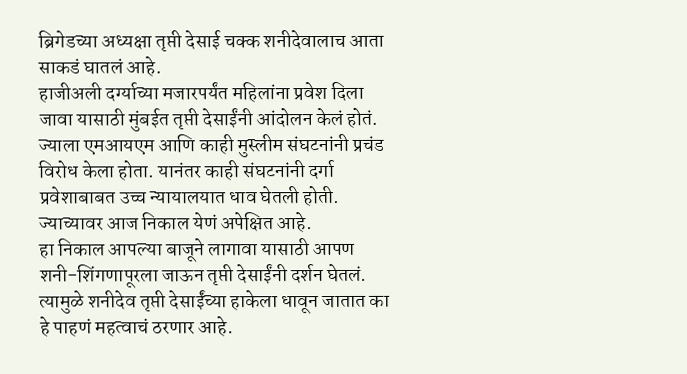ब्रिगेडच्या अध्यक्षा तृप्ती देसाई चक्क शनीदेवालाच आता साकडं घातलं आहे.
हाजीअली दर्ग्याच्या मजारपर्यंत महिलांना प्रवेश दिला जावा यासाठी मुंबईत तृप्ती देसाईंनी आंदोलन केलं होतं. ज्याला एमआयएम आणि काही मुस्लीम संघटनांनी प्रचंड विरोध केला होता. यानंतर काही संघटनांनी दर्गा प्रवेशाबाबत उच्च न्यायालयात धाव घेतली होती. ज्याच्यावर आज निकाल येणं अपेक्षित आहे.
हा निकाल आपल्या बाजूने लागावा यासाठी आपण शनी-शिंगणापूरला जाऊन तृप्ती देसाईंनी दर्शन घेतलं. त्यामुळे शनीदेव तृप्ती देसाईंच्या हाकेला धावून जातात का हे पाहणं महत्वाचं ठरणार आहे.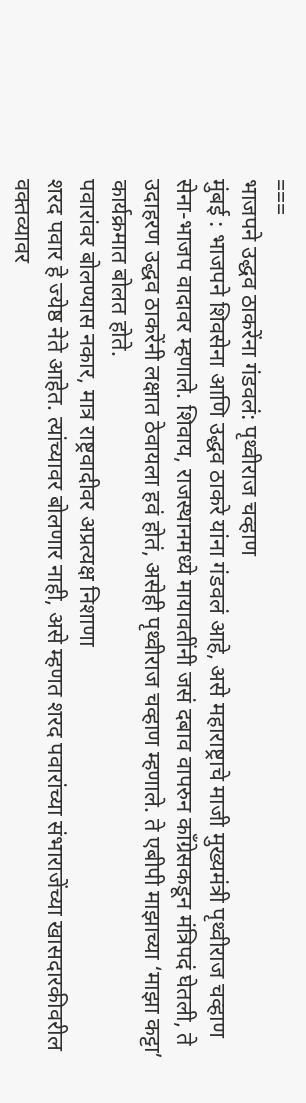===
भाजपने उद्धव ठाकरेंना गंडवलं: पृथ्वीराज चव्हाण
मुंबई : भाजपने शिवसेना आणि उद्धव ठाकरे यांना गंडवलं आहे, असे महाराष्ट्राचे माजी मुख्यमंत्री पृथ्वीराज चव्हाण सेना-भाजप वादावर म्हणाले. शिवाय, राजस्थानमध्ये मायावतींनी जसं दबाव वापरुन काँग्रेसकडून मंत्रिपदं घेतली, ते उदाहरण उद्धव ठाकरेंनी लक्षात ठेवायला हवं होतं, असेही पृथ्वीराज चव्हाण म्हणाले. ते एबीपी माझाच्या ‘माझा कट्टा’ कार्यक्रमात बोलत होते.
पवारांवर बोलण्यास नकार, मात्र राष्ट्रवादीवर अप्रत्यक्ष निशाणा
शरद पवार हे ज्येष्ठ नेते आहेत. त्यांच्यावर बोलणार नाही, असे म्हणत शरद पवारांच्या संभाराजेंच्या खासदारकीवरील वक्तव्यावर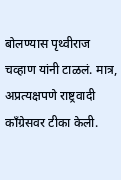बोलण्यास पृथ्वीराज चव्हाण यांनी टाळलं. मात्र, अप्रत्यक्षपणे राष्ट्रवादी काँग्रेसवर टीका केली.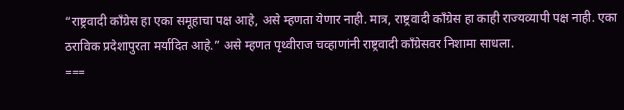“राष्ट्रवादी काँग्रेस हा एका समूहाचा पक्ष आहे, असे म्हणता येणार नाही. मात्र, राष्ट्रवादी काँग्रेस हा काही राज्यव्यापी पक्ष नाही. एका ठराविक प्रदेशापुरता मर्यादित आहे.” असे म्हणत पृथ्वीराज चव्हाणांनी राष्ट्रवादी काँग्रेसवर निशामा साधला.
===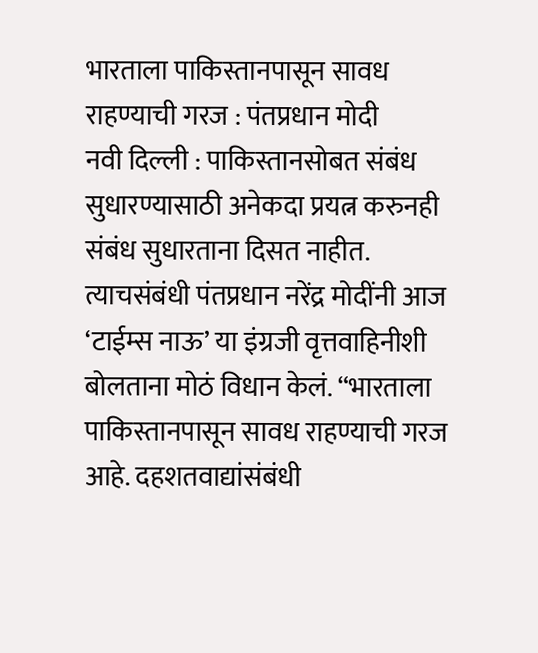भारताला पाकिस्तानपासून सावध राहण्याची गरज : पंतप्रधान मोदी
नवी दिल्ली : पाकिस्तानसोबत संबंध सुधारण्यासाठी अनेकदा प्रयत्न करुनही संबंध सुधारताना दिसत नाहीत. त्याचसंबंधी पंतप्रधान नरेंद्र मोदींनी आज ‘टाईम्स नाऊ’ या इंग्रजी वृत्तवाहिनीशी बोलताना मोठं विधान केलं. “भारताला पाकिस्तानपासून सावध राहण्याची गरज आहे. दहशतवाद्यांसंबंधी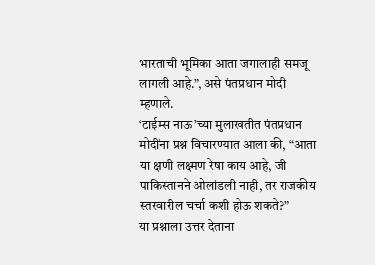भारताची भूमिका आता जगालाही समजू लागली आहे.”, असे पंतप्रधान मोदी म्हणाले.
‘टाईम्स नाऊ’च्या मुलाखतीत पंतप्रधान मोदींना प्रश्न विचारण्यात आला की, “आता या क्षणी लक्ष्मण रेषा काय आहे, जी पाकिस्तानने ओलांडली नाही, तर राजकीय स्तरवारील चर्चा कशी होऊ शकते?”
या प्रश्नाला उत्तर देताना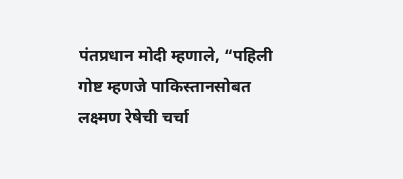पंतप्रधान मोदी म्हणाले, “पहिली गोष्ट म्हणजे पाकिस्तानसोबत लक्ष्मण रेषेची चर्चा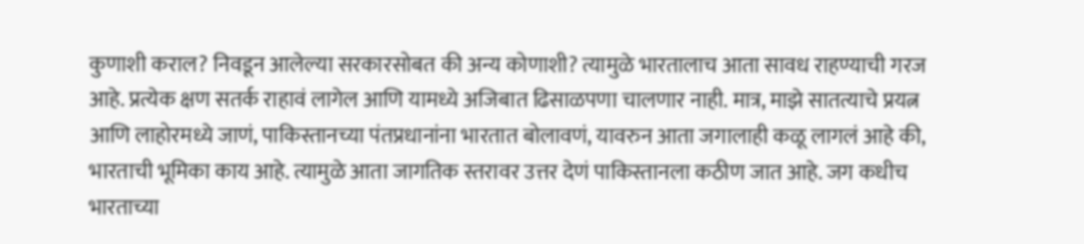कुणाशी कराल? निवडून आलेल्या सरकारसोबत की अन्य कोणाशी? त्यामुळे भारतालाच आता सावध राहण्याची गरज आहे. प्रत्येक क्षण सतर्क राहावं लागेल आणि यामध्ये अजिबात ढिसाळपणा चालणार नाही. मात्र, माझे सातत्याचे प्रयत्न आणि लाहोरमध्ये जाणं, पाकिस्तानच्या पंतप्रधानांना भारतात बोलावणं, यावरुन आता जगालाही कळू लागलं आहे की, भारताची भूमिका काय आहे. त्यामुळे आता जागतिक स्तरावर उत्तर देणं पाकिस्तानला कठीण जात आहे. जग कधीच भारताच्या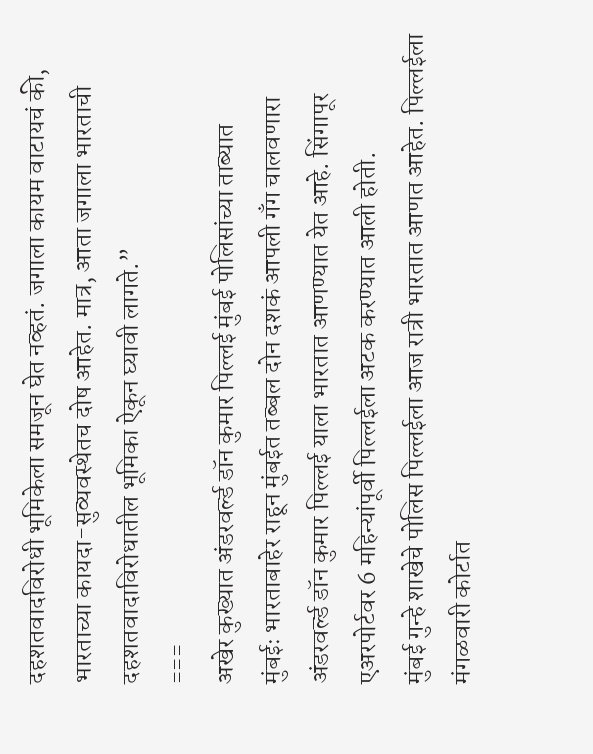दहशतवादविरोधी भूमिकेला समजून घेत नव्हतं. जगाला कायम वाटायचं की, भारताच्या कायदा-सुव्यवस्थेतच दोष आहेत. मात्र, आता जगाला भारताची दहशतवादाविरोधातील भूमिका ऐकून घ्यावी लागते.”
===
अखेर कुख्यात अंडरवर्ल्ड डॉन कुमार पिल्लई मुंबई पोलिसांच्या ताब्यात
मुंबईः भारताबाहेर राहून मुंबईत तब्बल दोन दशकं आपली गँग चालवणारा अंडरवर्ल्ड डॉन कुमार पिल्लई याला भारतात आणण्यात येत आहे. सिंगापूर एअरपोर्टवर 6 महिन्यांपूर्वी पिल्लईला अटक करण्यात आली होती.
मुंबई गुन्हे शाखेचे पोलिस पिल्लईला आज रात्री भारतात आणत आहेत. पिल्लईला मंगळवारी कोर्टात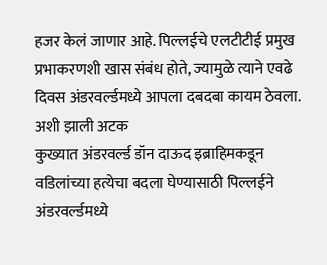हजर केलं जाणार आहे. पिल्लईचे एलटीटीई प्रमुख प्रभाकरणशी खास संबंध होते, ज्यामुळे त्याने एवढे दिवस अंडरवर्ल्डमध्ये आपला दबदबा कायम ठेवला.
अशी झाली अटक
कुख्यात अंडरवर्ल्ड डॉन दाऊद इब्राहिमकडून वडिलांच्या हत्येचा बदला घेण्यासाठी पिल्लईने अंडरवर्ल्डमध्ये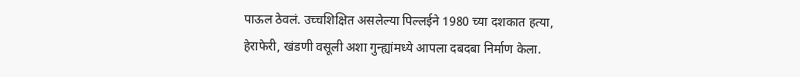पाऊल ठेवलं. उच्चशिक्षित असलेल्या पिल्लईने 1980 च्या दशकात हत्या, हेराफेरी, खंडणी वसूली अशा गुन्ह्यांमध्ये आपला दबदबा निर्माण केला.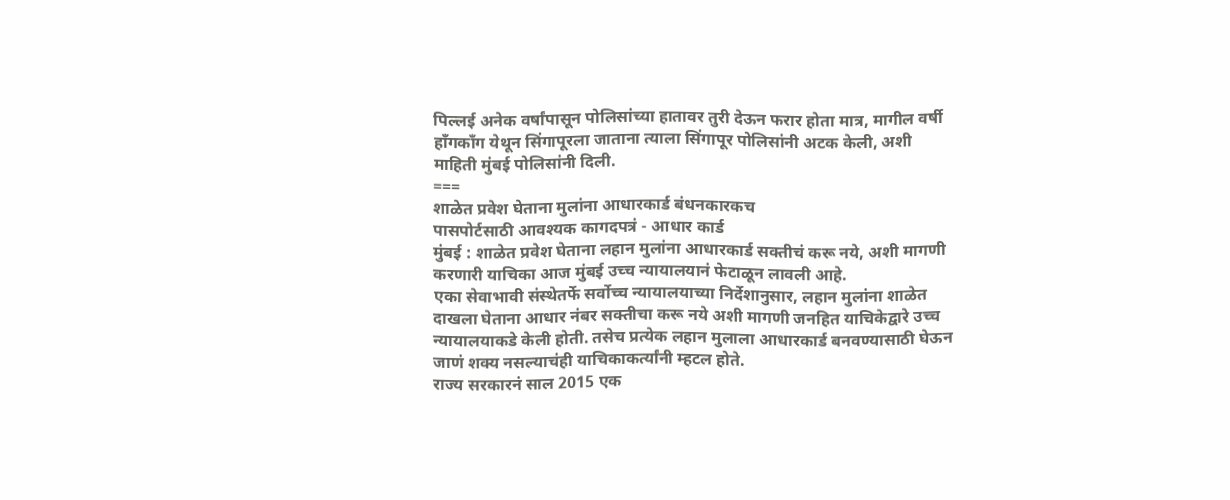पिल्लई अनेक वर्षांपासून पोलिसांच्या हातावर तुरी देऊन फरार होता मात्र, मागील वर्षी हाँगकाँग येथून सिंगापूरला जाताना त्याला सिंगापूर पोलिसांनी अटक केली, अशी माहिती मुंबई पोलिसांनी दिली.
===
शाळेत प्रवेश घेताना मुलांना आधारकार्ड बंधनकारकच
पासपोर्टसाठी आवश्यक कागदपत्रं - आधार कार्ड
मुंबई : शाळेत प्रवेश घेताना लहान मुलांना आधारकार्ड सक्तीचं करू नये, अशी मागणी करणारी याचिका आज मुंबई उच्च न्यायालयानं फेटाळून लावली आहे.
एका सेवाभावी संस्थेतर्फे सर्वोच्च न्यायालयाच्या निर्देशानुसार, लहान मुलांना शाळेत दाखला घेताना आधार नंबर सक्तीचा करू नये अशी मागणी जनहित याचिकेद्वारे उच्च न्यायालयाकडे केली होती. तसेच प्रत्येक लहान मुलाला आधारकार्ड बनवण्यासाठी घेऊन जाणं शक्य नसल्याचंही याचिकाकर्त्यांनी म्हटल होते.
राज्य सरकारनं साल 2015 एक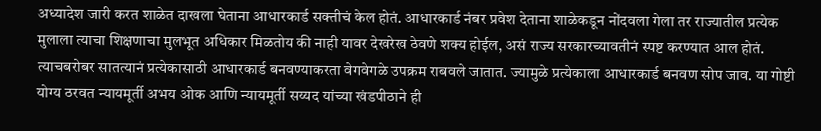अध्यादेश जारी करत शाळेत दाखला घेताना आधारकार्ड सक्तीचं केल होतं. आधारकार्ड नंबर प्रवेश देताना शाळेकडून नोंदवला गेला तर राज्यातील प्रत्येक मुलाला त्याचा शिक्षणाचा मुलभूत अधिकार मिळतोय की नाही यावर देखरेख ठेवणे शक्य होईल, असं राज्य सरकारच्यावतीनं स्पष्ट करण्यात आल होतं. त्याचबरोबर सातत्यानं प्रत्येकासाठी आधारकार्ड बनवण्याकरता वेगवेगळे उपक्रम राबवले जातात. ज्यामुळे प्रत्येकाला आधारकार्ड बनवण सोप जाव. या गोष्टी योग्य ठरवत न्यायमूर्ती अभय ओक आणि न्यायमूर्ती सय्यद यांच्या खंडपीठाने ही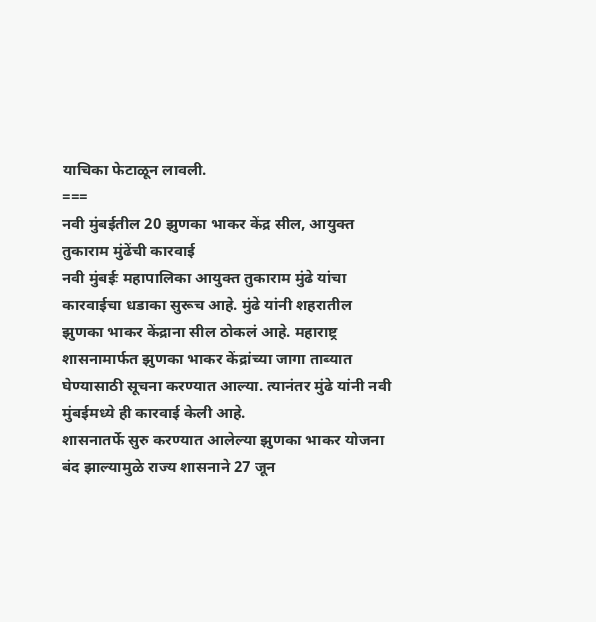याचिका फेटाळून लावली.
===
नवी मुंबईतील 20 झुणका भाकर केंद्र सील, आयुक्त तुकाराम मुंढेंची कारवाई
नवी मुंबईः महापालिका आयुक्त तुकाराम मुंढे यांचा कारवाईचा धडाका सुरूच आहे. मुंढे यांनी शहरातील झुणका भाकर केंद्राना सील ठोकलं आहे. महाराष्ट्र शासनामार्फत झुणका भाकर केंद्रांच्या जागा ताब्यात घेण्यासाठी सूचना करण्यात आल्या. त्यानंतर मुंढे यांनी नवी मुंबईमध्ये ही कारवाई केली आहे.
शासनातर्फे सुरु करण्यात आलेल्या झुणका भाकर योजना बंद झाल्यामुळे राज्य शासनाने 27 जून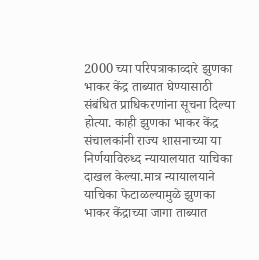2000 च्या परिपत्राकाव्दारे झुणका भाकर केंद्र ताब्यात घेण्यासाठी संबंधित प्राधिकरणांना सूचना दिल्या होत्या. काही झुणका भाकर केंद्र संचालकांनी राज्य शासनाच्या या निर्णयाविरुध्द न्यायालयात याचिका दाखल केल्या.मात्र न्यायालयाने याचिका फेटाळल्यामुळे झुणका भाकर केंद्राच्या जागा ताब्यात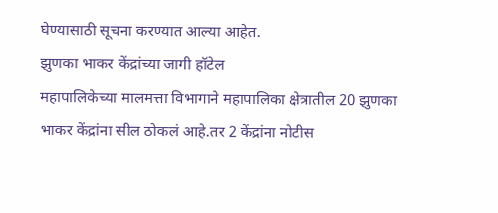घेण्यासाठी सूचना करण्यात आल्या आहेत.
झुणका भाकर केंद्रांच्या जागी हॉटेल
महापालिकेच्या मालमत्ता विभागाने महापालिका क्षेत्रातील 20 झुणका भाकर केंद्रांना सील ठोकलं आहे.तर 2 केंद्रांना नोटीस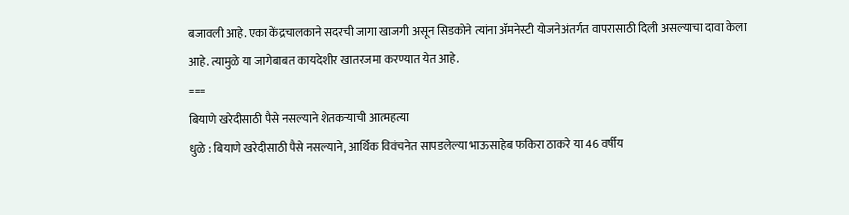बजावली आहे. एका केंद्रचालकाने सदरची जागा खाजगी असून सिडकोने त्यांना ॲमनेस्टी योजनेअंतर्गत वापरासाठी दिली असल्याचा दावा केला आहे. त्यामुळे या जागेबाबत कायदेशीर खातरजमा करण्यात येत आहे.
===
बियाणे खरेदीसाठी पैसे नसल्याने शेतकऱ्याची आत्महत्या
धुळे : बियाणे खरेदीसाठी पैसे नसल्याने, आर्थिक विवंचनेत सापडलेल्या भाऊसाहेब फकिरा ठाकरे या 46 वर्षीय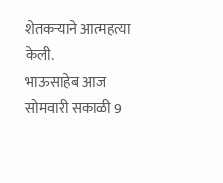शेतकऱ्याने आत्महत्या केली.
भाऊसाहेब आज सोमवारी सकाळी 9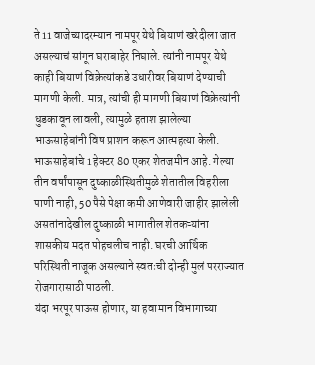ते 11 वाजेच्यादरम्यान नामपूर येथे बियाणं खरेदीला जात असल्याचं सांगून घराबाहेर निघाले. त्यांनी नामपूर येथे काही बियाणं विक्रेत्यांकडे उधारीवर बियाणं देण्याची मागणी केली. मात्र, त्यांची ही मागणी बियाणं विक्रेत्यांनी धुडकावून लावली, त्यामुळे हताश झालेल्या भाऊसाहेबांनी विष प्राशन करून आत्महत्या केली.
भाऊसाहेबांचे 1 हेक्टर 80 एकर शेतजमीन आहे. गेल्या तीन वर्षांपासून दुष्काळीस्थितीमुळे शेतातील विहरीला पाणी नाही, 50 पैसे पेक्षा कमी आणेवारी जाहीर झालेली असतांनादेखील दुष्काळी भागातील शेतकऱ्यांना शासकीय मदत पोहचलीच नाही. घरची आर्थिक परिस्थिती नाजूक असल्याने स्वतःची दोन्ही मुलं परराज्यात रोजगारासाठी पाठली.
यंदा भरपूर पाऊस होणार, या हवामान विभागाच्या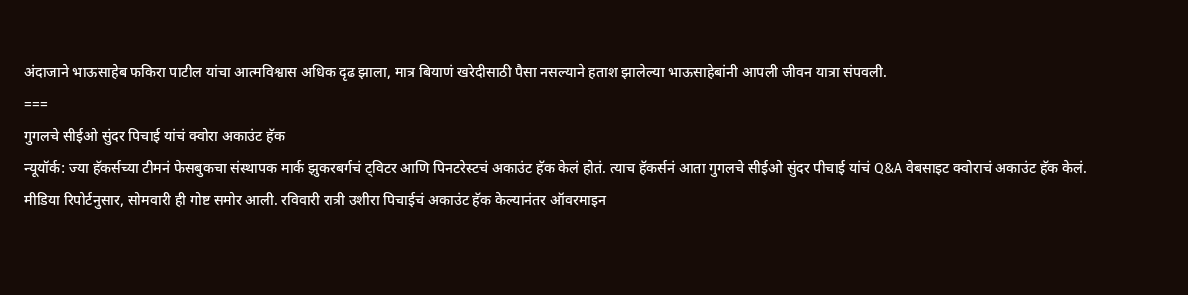अंदाजाने भाऊसाहेब फकिरा पाटील यांचा आत्मविश्वास अधिक दृढ झाला, मात्र बियाणं खरेदीसाठी पैसा नसल्याने हताश झालेल्या भाऊसाहेबांनी आपली जीवन यात्रा संपवली.
===
गुगलचे सीईओ सुंदर पिचाई यांचं क्वोरा अकाउंट हॅक
न्यूयॉर्क: ज्या हॅकर्सच्या टीमनं फेसबुकचा संस्थापक मार्क झुकरबर्गचं ट्विटर आणि पिनटरेस्टचं अकाउंट हॅक केलं होतं. त्याच हॅकर्सनं आता गुगलचे सीईओ सुंदर पीचाई यांचं Q&A वेबसाइट क्वोराचं अकाउंट हॅक केलं.
मीडिया रिपोर्टनुसार, सोमवारी ही गोष्ट समोर आली. रविवारी रात्री उशीरा पिचाईचं अकाउंट हॅक केल्यानंतर ऑवरमाइन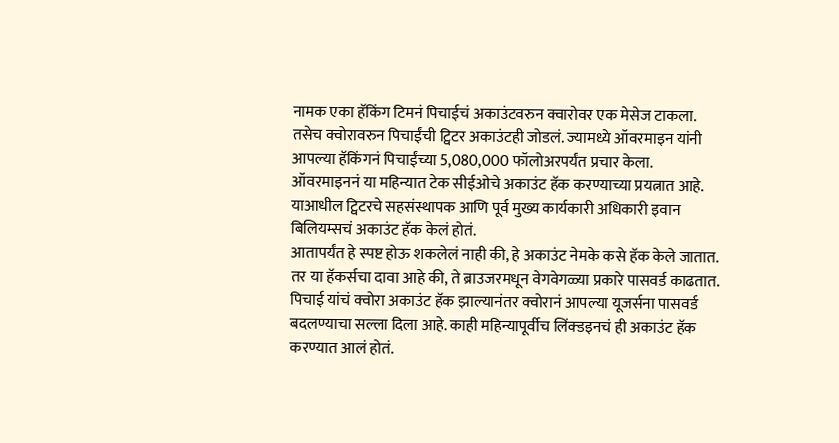नामक एका हॅकिंग टिमनं पिचाईचं अकाउंटवरुन क्वारोवर एक मेसेज टाकला. तसेच क्वोरावरुन पिचाईंची ट्विटर अकाउंटही जोडलं. ज्यामध्ये ऑवरमाइन यांनी आपल्या हॅकिंगनं पिचाईंच्या 5,080,000 फॉलोअरपर्यंत प्रचार केला.
ऑवरमाइननं या महिन्यात टेक सीईओचे अकाउंट हॅक करण्याच्या प्रयत्नात आहे. याआधील ट्विटरचे सहसंस्थापक आणि पूर्व मुख्य कार्यकारी अधिकारी इवान बिलियम्सचं अकाउंट हॅक केलं होतं.
आतापर्यंत हे स्पष्ट होऊ शकलेलं नाही की, हे अकाउंट नेमके कसे हॅक केले जातात. तर या हॅकर्सचा दावा आहे की, ते ब्राउजरमधून वेगवेगळ्या प्रकारे पासवर्ड काढतात.
पिचाई यांचं क्वोरा अकाउंट हॅक झाल्यानंतर क्वोरानं आपल्या यूजर्सना पासवर्ड बदलण्याचा सल्ला दिला आहे. काही महिन्यापूर्वीच लिंक्डइनचं ही अकाउंट हॅक करण्यात आलं होतं.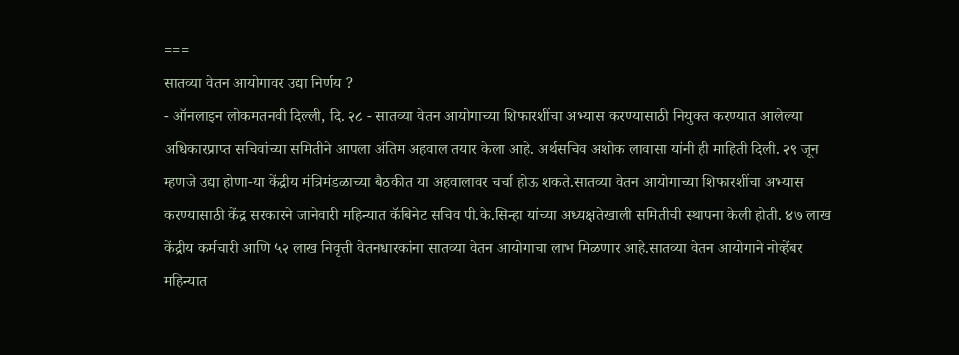===
सातव्या वेतन आयोगावर उद्या निर्णय ?
- ऑनलाइन लोकमतनवी दिल्ली, दि. २८ - सातव्या वेतन आयोगाच्या शिफारशींचा अभ्यास करण्यासाठी नियुक्त करण्यात आलेल्या अधिकारप्राप्त सचिवांच्या समितीने आपला अंतिम अहवाल तयार केला आहे. अर्थसचिव अशोक लावासा यांनी ही माहिती दिली. २९ जून म्हणजे उद्या होणा-या केंद्रीय मंत्रिमंडळाच्या बैठकीत या अहवालावर चर्चा होऊ शकते.सातव्या वेतन आयोगाच्या शिफारशींचा अभ्यास करण्यासाठी केंद्र सरकारने जानेवारी महिन्यात कॅबिनेट सचिव पी.के.सिन्हा यांच्या अध्यक्षतेखाली समितीची स्थापना केली होती. ४७ लाख केंद्रीय कर्मचारी आणि ५२ लाख निवृत्ती वेतनधारकांना सातव्या वेतन आयोगाचा लाभ मिळणार आहे.सातव्या वेतन आयोगाने नोव्हेंबर महिन्यात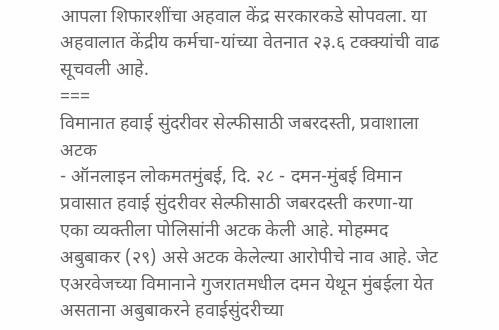आपला शिफारशींचा अहवाल केंद्र सरकारकडे सोपवला. या अहवालात केंद्रीय कर्मचा-यांच्या वेतनात २३.६ टक्क्यांची वाढ सूचवली आहे.
===
विमानात हवाई सुंदरीवर सेल्फीसाठी जबरदस्ती, प्रवाशाला अटक
- ऑनलाइन लोकमतमुंबई, दि. २८ - दमन-मुंबई विमान प्रवासात हवाई सुंदरीवर सेल्फीसाठी जबरदस्ती करणा-या एका व्यक्तीला पोलिसांनी अटक केली आहे. मोहम्मद अबुबाकर (२९) असे अटक केलेल्या आरोपीचे नाव आहे. जेट एअरवेजच्या विमानाने गुजरातमधील दमन येथून मुंबईला येत असताना अबुबाकरने हवाईसुंदरीच्या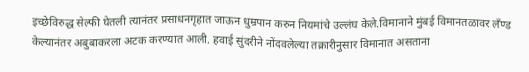इच्छेविरुद्ध सेल्फी घेतली त्यानंतर प्रसाधनगृहात जाऊन धुम्रपान करुन नियमांचे उल्लंघ केले.विमानाने मुंबई विमानतळावर लँण्ड केल्यानंतर अबुबाकरला अटक करण्यात आली. हवाई सुंदरीने नोंदवलेल्या तक्रारीनुसार विमानात असताना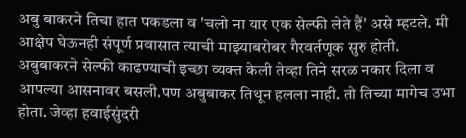अबु बाकरने तिचा हात पकडला व 'चलो ना यार एक सेल्फी लेते हैं' असे म्हटले. मी आक्षेप घेऊनही संपूर्ण प्रवासात त्याची माझ्याबरोबर गैरवर्तणूक सुरु होती. अबुबाकरने सेल्फी काढण्याची इच्छा व्यक्त केली तेव्हा तिने सरळ नकार दिला व आपल्या आसनावर बसली.पण अबुबाकर तिथून हलला नाही. तो तिच्या मागेच उभा होता. जेव्हा हवाईसुंदरी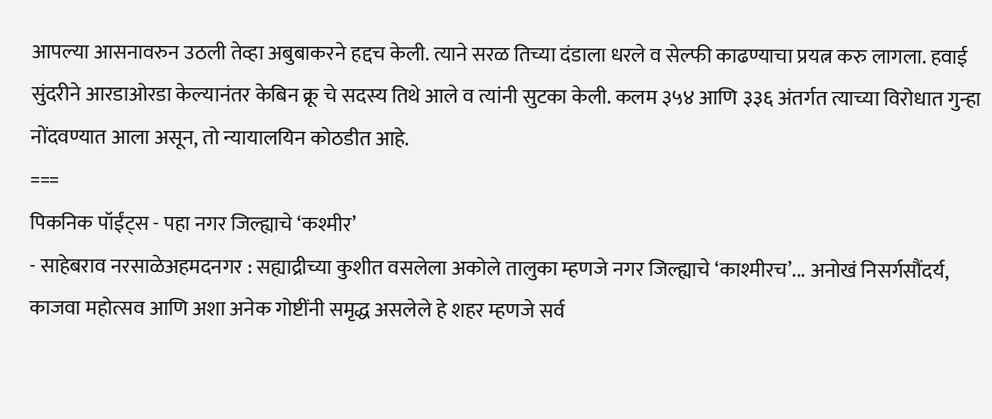आपल्या आसनावरुन उठली तेव्हा अबुबाकरने हद्दच केली. त्याने सरळ तिच्या दंडाला धरले व सेल्फी काढण्याचा प्रयत्न करु लागला. हवाई सुंदरीने आरडाओरडा केल्यानंतर केबिन क्रू चे सदस्य तिथे आले व त्यांनी सुटका केली. कलम ३५४ आणि ३३६ अंतर्गत त्याच्या विरोधात गुन्हा नोंदवण्यात आला असून, तो न्यायालयिन कोठडीत आहे.
===
पिकनिक पॉईंट्स - पहा नगर जिल्ह्याचे ‘कश्मीर’
- साहेबराव नरसाळेअहमदनगर : सह्याद्रीच्या कुशीत वसलेला अकोले तालुका म्हणजे नगर जिल्ह्याचे ‘काश्मीरच’... अनोखं निसर्गसौंदर्य, काजवा महोत्सव आणि अशा अनेक गोष्टींनी समृद्ध असलेले हे शहर म्हणजे सर्व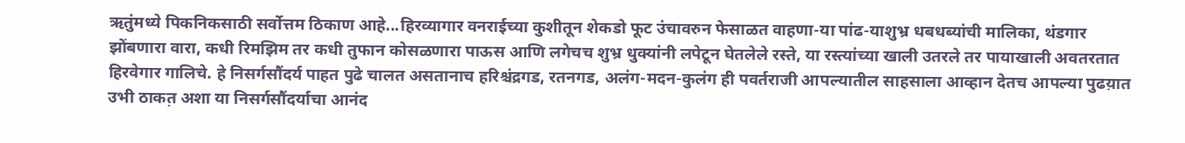ऋतुंमध्ये पिकनिकसाठी सर्वोत्तम ठिकाण आहे...हिरव्यागार वनराईच्या कुशीतून शेकडो फूट उंचावरुन फेसाळत वाहणा-या पांढ-याशुभ्र धबधब्यांची मालिका, थंडगार झोंबणारा वारा, कधी रिमझिम तर कधी तुफान कोसळणारा पाऊस आणि लगेचच शुभ्र धुक्यांनी लपेटून घेतलेले रस्ते, या रस्त्यांच्या खाली उतरले तर पायाखाली अवतरतात हिरवेगार गालिचे. हे निसर्गसौंदर्य पाहत पुढे चालत असतानाच हरिश्चंद्रगड, रतनगड, अलंग-मदन-कुलंग ही पवर्तराजी आपल्यातील साहसाला आव्हान देतच आपल्या पुढय़ात उभी ठाकत़ अशा या निसर्गसौंदर्याचा आनंद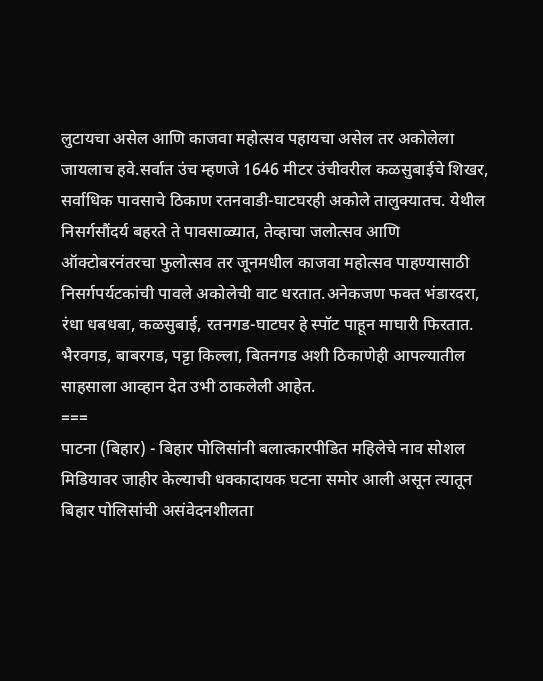लुटायचा असेल आणि काजवा महोत्सव पहायचा असेल तर अकोलेला जायलाच हवे.सर्वात उंच म्हणजे 1646 मीटर उंचीवरील कळसुबाईचे शिखर, सर्वाधिक पावसाचे ठिकाण रतनवाडी-घाटघरही अकोले तालुक्यातच. येथील निसर्गसौंदर्य बहरते ते पावसाळ्यात, तेव्हाचा जलोत्सव आणि ऑक्टोबरनंतरचा फुलोत्सव तर जूनमधील काजवा महोत्सव पाहण्यासाठी निसर्गपर्यटकांची पावले अकोलेची वाट धरतात.अनेकजण फक्त भंडारदरा, रंधा धबधबा, कळसुबाई, रतनगड-घाटघर हे स्पॉट पाहून माघारी फिरतात. भैरवगड, बाबरगड, पट्टा किल्ला, बितनगड अशी ठिकाणेही आपल्यातील साहसाला आव्हान देत उभी ठाकलेली आहेत.
===
पाटना (बिहार) - बिहार पोलिसांनी बलात्कारपीडित महिलेचे नाव सोशल मिडियावर जाहीर केल्याची धक्कादायक घटना समोर आली असून त्यातून बिहार पोलिसांची असंवेदनशीलता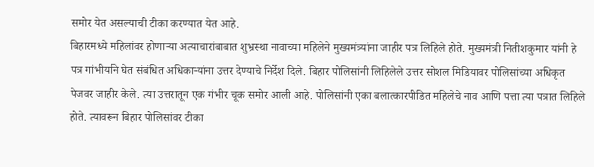समोर येत असल्याची टीका करण्यात येत आहे.
बिहारमध्ये महिलांवर होणाऱ्या अत्याचारांबाबात शुभ्रस्था नावाच्या महिलेने मुख्यमंत्र्यांना जाहीर पत्र लिहिले होते. मुख्यमंत्री नितीशकुमार यांनी हे पत्र गांभीर्याने घेत संबंधित अधिकाऱ्यांना उत्तर देण्याचे निर्देश दिले. बिहार पोलिसांनी लिहिलेले उत्तर सोशल मिडियावर पोलिसांच्या अधिकृत पेजवर जाहीर केले. त्या उत्तरातून एक गंभीर चूक समोर आली आहे. पोलिसांनी एका बलात्कारपीडित महिलेचे नाव आणि पत्ता त्या पत्रात लिहिले होते. त्यावरून बिहार पोलिसांवर टीका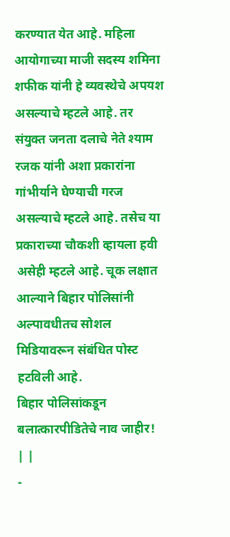करण्यात येत आहे. महिला आयोगाच्या माजी सदस्य शमिना शफीक यांनी हे व्यवस्थेचे अपयश असल्याचे म्हटले आहे. तर संयुक्त जनता दलाचे नेते श्याम रजक यांनी अशा प्रकारांना गांभीर्याने घेण्याची गरज असल्याचे म्हटले आहे. तसेच या प्रकाराच्या चौकशी व्हायला हवी असेही म्हटले आहे. चूक लक्षात आल्याने बिहार पोलिसांनी अल्पावधीतच सोशल मिडियावरून संबंधित पोस्ट हटविली आहे.
बिहार पोलिसांकडून बलात्कारपीडितेचे नाव जाहीर!
| |
-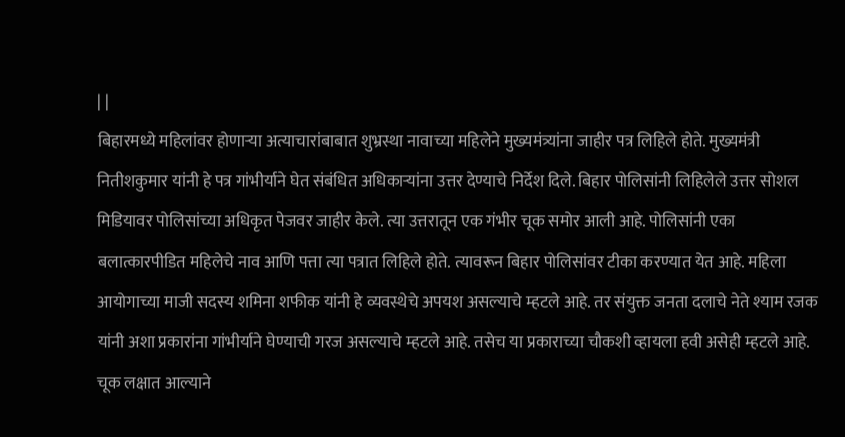| |
बिहारमध्ये महिलांवर होणाऱ्या अत्याचारांबाबात शुभ्रस्था नावाच्या महिलेने मुख्यमंत्र्यांना जाहीर पत्र लिहिले होते. मुख्यमंत्री नितीशकुमार यांनी हे पत्र गांभीर्याने घेत संबंधित अधिकाऱ्यांना उत्तर देण्याचे निर्देश दिले. बिहार पोलिसांनी लिहिलेले उत्तर सोशल मिडियावर पोलिसांच्या अधिकृत पेजवर जाहीर केले. त्या उत्तरातून एक गंभीर चूक समोर आली आहे. पोलिसांनी एका बलात्कारपीडित महिलेचे नाव आणि पत्ता त्या पत्रात लिहिले होते. त्यावरून बिहार पोलिसांवर टीका करण्यात येत आहे. महिला आयोगाच्या माजी सदस्य शमिना शफीक यांनी हे व्यवस्थेचे अपयश असल्याचे म्हटले आहे. तर संयुक्त जनता दलाचे नेते श्याम रजक यांनी अशा प्रकारांना गांभीर्याने घेण्याची गरज असल्याचे म्हटले आहे. तसेच या प्रकाराच्या चौकशी व्हायला हवी असेही म्हटले आहे. चूक लक्षात आल्याने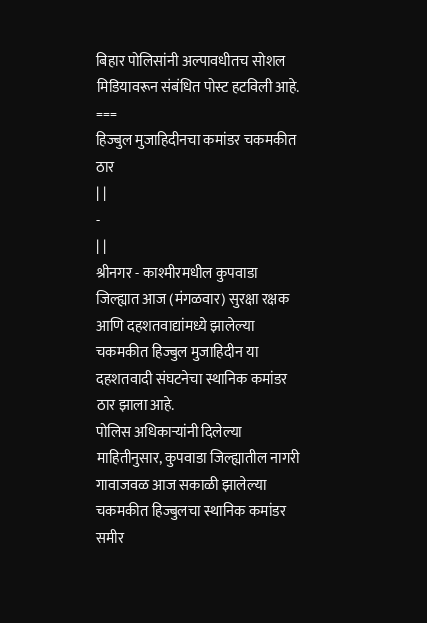बिहार पोलिसांनी अल्पावधीतच सोशल मिडियावरून संबंधित पोस्ट हटविली आहे.
===
हिज्बुल मुजाहिदीनचा कमांडर चकमकीत ठार
| |
-
| |
श्रीनगर - काश्मीरमधील कुपवाडा जिल्ह्यात आज (मंगळवार) सुरक्षा रक्षक आणि दहशतवाद्यांमध्ये झालेल्या चकमकीत हिज्बुल मुजाहिदीन या दहशतवादी संघटनेचा स्थानिक कमांडर ठार झाला आहे.
पोलिस अधिकाऱ्यांनी दिलेल्या माहितीनुसार, कुपवाडा जिल्ह्यातील नागरी गावाजवळ आज सकाळी झालेल्या चकमकीत हिज्बुलचा स्थानिक कमांडर समीर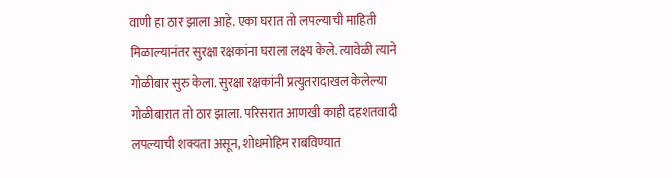वाणी हा ठार झाला आहे. एका घरात तो लपल्याची माहिती मिळाल्यानंतर सुरक्षा रक्षकांना घराला लक्ष्य केले. त्यावेळी त्याने गोळीबार सुरु केला. सुरक्षा रक्षकांनी प्रत्युतरादाखल केलेल्या गोळीबारात तो ठार झाला. परिसरात आणखी काही दहशतवादी लपल्याची शक्यता असून, शोधमोहिम राबविण्यात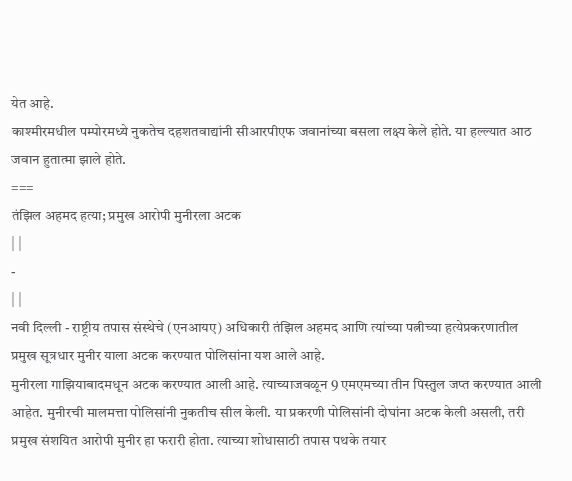येत आहे.
काश्मीरमधील पम्पोरमध्ये नुकतेच दहशतवाद्यांनी सीआरपीएफ जवानांच्या बसला लक्ष्य केले होते. या हल्ल्यात आठ जवान हुतात्मा झाले होते.
===
तंझिल अहमद हत्या; प्रमुख आरोपी मुनीरला अटक
| |
-
| |
नवी दिल्ली - राष्ट्रीय तपास संस्थेचे (एनआयए) अधिकारी तंझिल अहमद आणि त्यांच्या पत्नीच्या हत्येप्रकरणातील प्रमुख सूत्रधार मुनीर याला अटक करण्यात पोलिसांना यश आले आहे.
मुनीरला गाझियाबादमधून अटक करण्यात आली आहे. त्याच्याजवळून 9 एमएमच्या तीन पिस्तुल जप्त करण्यात आली आहेत. मुनीरची मालमत्ता पोलिसांनी नुकतीच सील केली. या प्रकरणी पोलिसांनी दोघांना अटक केली असली, तरी प्रमुख संशयित आरोपी मुनीर हा फरारी होता. त्याच्या शोधासाठी तपास पथके तयार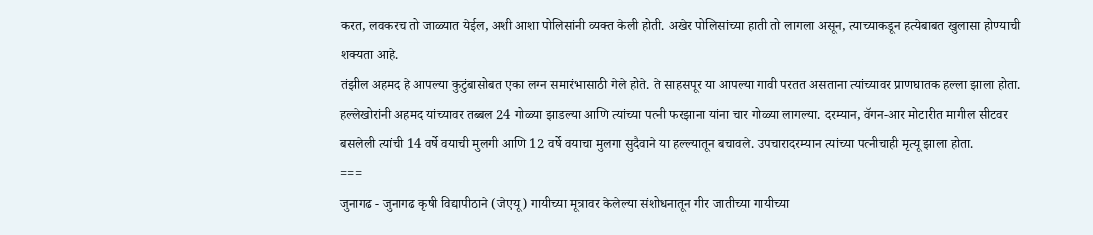करत, लवकरच तो जाळ्यात येईल, अशी आशा पोलिसांनी व्यक्त केली होती. अखेर पोलिसांच्या हाती तो लागला असून, त्याच्याकडून हत्येबाबत खुलासा होण्याची शक्यता आहे.
तंझील अहमद हे आपल्या कुटुंबासोबत एका लग्न समारंभासाठी गेले होते. ते साहसपूर या आपल्या गावी परतत असताना त्यांच्यावर प्राणघातक हल्ला झाला होता. हल्लेखोरांनी अहमद यांच्यावर तब्बल 24 गोळ्या झाडल्या आणि त्यांच्या पत्नी फरझाना यांना चार गोळ्या लागल्या. दरम्यान, वॅगन-आर मोटारीत मागील सीटवर बसलेली त्यांची 14 वर्षे वयाची मुलगी आणि 12 वर्षे वयाचा मुलगा सुदैवाने या हल्ल्यातून बचावले. उपचारादरम्यान त्यांच्या पत्नीचाही मृत्यू झाला होता.
===
जुनागढ - जुनागढ कृषी विद्यापीठाने (जेएयू) गायीच्या मूत्रावर केलेल्या संशोधनातून गीर जातीच्या गायीच्या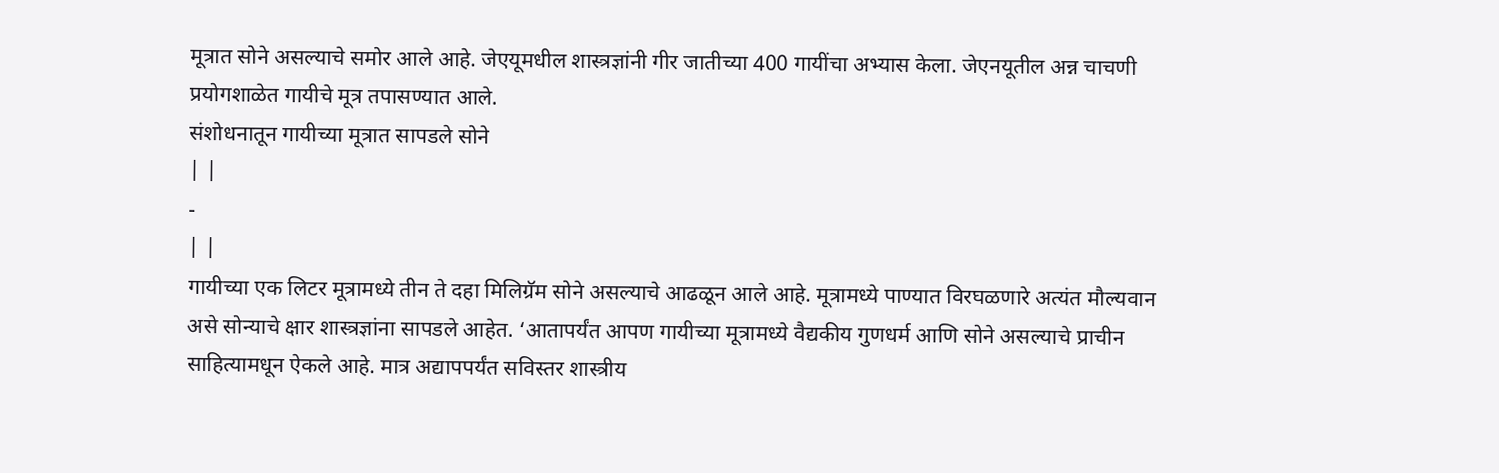मूत्रात सोने असल्याचे समोर आले आहे. जेएयूमधील शास्त्रज्ञांनी गीर जातीच्या 400 गायींचा अभ्यास केला. जेएनयूतील अन्न चाचणी प्रयोगशाळेत गायीचे मूत्र तपासण्यात आले.
संशोधनातून गायीच्या मूत्रात सापडले सोने
| |
-
| |
गायीच्या एक लिटर मूत्रामध्ये तीन ते दहा मिलिग्रॅम सोने असल्याचे आढळून आले आहे. मूत्रामध्ये पाण्यात विरघळणारे अत्यंत मौल्यवान असे सोन्याचे क्षार शास्त्रज्ञांना सापडले आहेत. ‘आतापर्यंत आपण गायीच्या मूत्रामध्ये वैद्यकीय गुणधर्म आणि सोने असल्याचे प्राचीन साहित्यामधून ऐकले आहे. मात्र अद्यापपर्यंत सविस्तर शास्त्रीय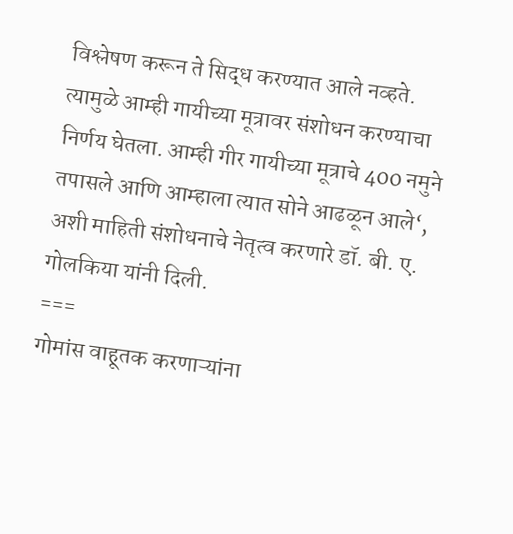विश्लेषण करून ते सिद्ध करण्यात आले नव्हते. त्यामुळे आम्ही गायीच्या मूत्रावर संशोधन करण्याचा निर्णय घेतला. आम्ही गीर गायीच्या मूत्राचे 400 नमुने तपासले आणि आम्हाला त्यात सोने आढळून आले‘, अशी माहिती संशोधनाचे नेतृत्व करणारे डॉ. बी. ए. गोलकिया यांनी दिली.
===
गोमांस वाहूतक करणाऱ्यांना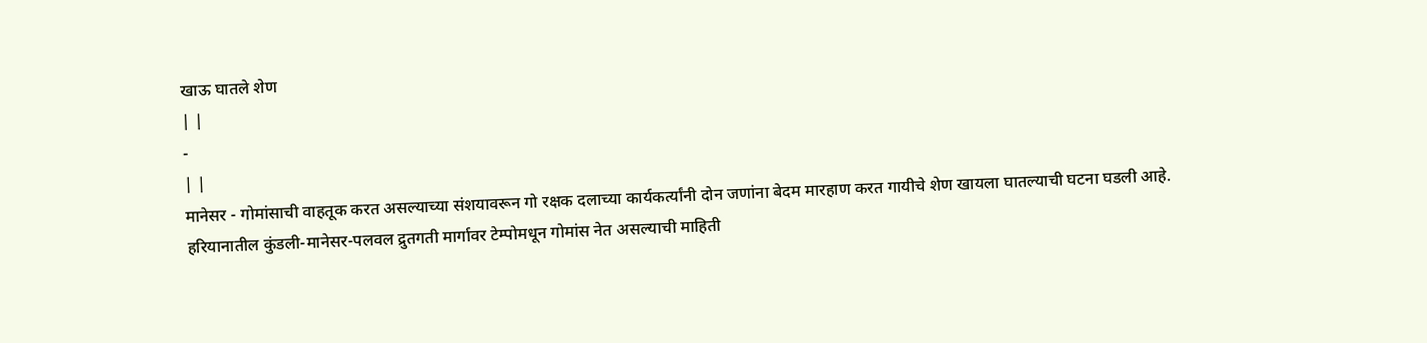खाऊ घातले शेण
| |
-
| |
मानेसर - गोमांसाची वाहतूक करत असल्याच्या संशयावरून गो रक्षक दलाच्या कार्यकर्त्यांनी दोन जणांना बेदम मारहाण करत गायीचे शेण खायला घातल्याची घटना घडली आहे.
हरियानातील कुंडली-मानेसर-पलवल द्रुतगती मार्गावर टेम्पोमधून गोमांस नेत असल्याची माहिती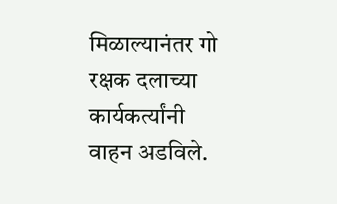मिळाल्यानंतर गो रक्षक दलाच्या कार्यकर्त्यांनी वाहन अडविले.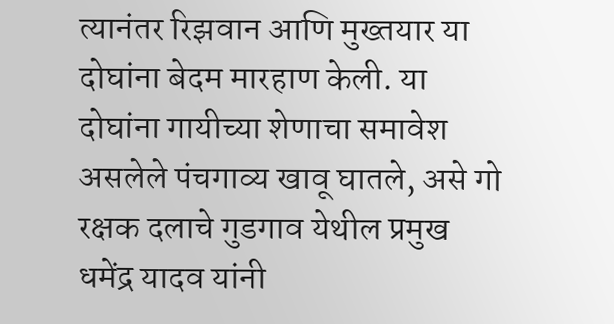त्यानंतर रिझवान आणि मुख्तयार या दोघांना बेदम मारहाण केली. या दोघांना गायीच्या शेणाचा समावेश असलेले पंचगाव्य खावू घातले, असे गो रक्षक दलाचे गुडगाव येथील प्रमुख धमेंद्र यादव यांनी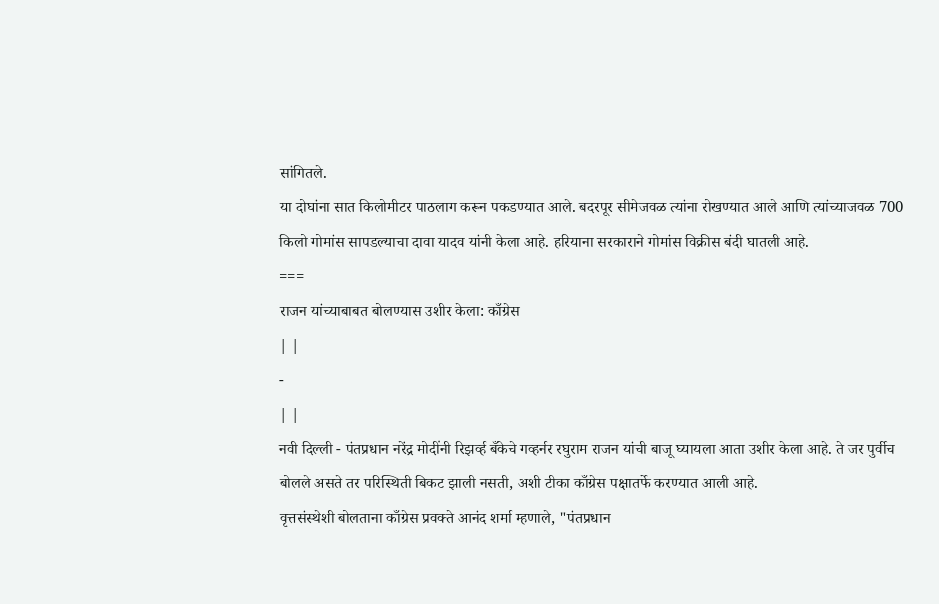सांगितले.
या दोघांना सात किलोमीटर पाठलाग करून पकडण्यात आले. बदरपूर सीमेजवळ त्यांना रोखण्यात आले आणि त्यांच्याजवळ 700 किलो गोमांस सापडल्याचा दावा यादव यांनी केला आहे. हरियाना सरकाराने गोमांस विक्रीस बंदी घातली आहे.
===
राजन यांच्याबाबत बोलण्यास उशीर केला: काँग्रेस
| |
-
| |
नवी दिल्ली - पंतप्रधान नरेंद्र मोदींनी रिझर्व्ह बँकेचे गव्हर्नर रघुराम राजन यांची बाजू घ्यायला आता उशीर केला आहे. ते जर पुर्वीच बोलले असते तर परिस्थिती बिकट झाली नसती, अशी टीका काँग्रेस पक्षातर्फे करण्यात आली आहे.
वृत्तसंस्थेशी बोलताना काँग्रेस प्रवक्ते आनंद शर्मा म्हणाले, "पंतप्रधान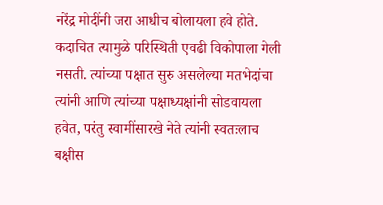नरेंद्र मोदींनी जरा आधीच बोलायला हवे होते. कदाचित त्यामुळे परिस्थिती एवढी विकोपाला गेली नसती. त्यांच्या पक्षात सुरु असलेल्या मतभेदांचा त्यांनी आणि त्यांच्या पक्षाध्यक्षांनी सोडवायला हवेत, परंतु स्वामींसारखे नेते त्यांनी स्वतःलाच बक्षीस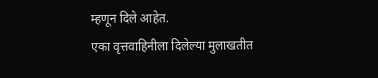म्हणून दिले आहेत.
एका वृत्तवाहिनीला दिलेल्या मुलाखतीत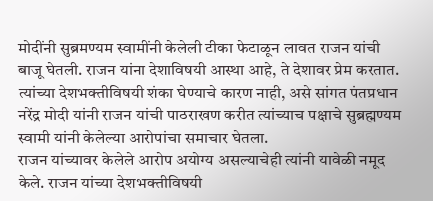मोदींनी सुब्रमण्यम स्वामींनी केलेली टीका फेटाळून लावत राजन यांची बाजू घेतली. राजन यांना देशाविषयी आस्था आहे, ते देशावर प्रेम करतात. त्यांच्या देशभक्तीविषयी शंका घेण्याचे कारण नाही, असे सांगत पंतप्रधान नरेंद्र मोदी यांनी राजन यांची पाठराखण करीत त्यांच्याच पक्षाचे सुब्रह्मण्यम स्वामी यांनी केलेल्या आरोपांचा समाचार घेतला.
राजन यांच्यावर केलेले आरोप अयोग्य असल्याचेही त्यांनी यावेळी नमूद केले. राजन यांच्या देशभक्तीविषयी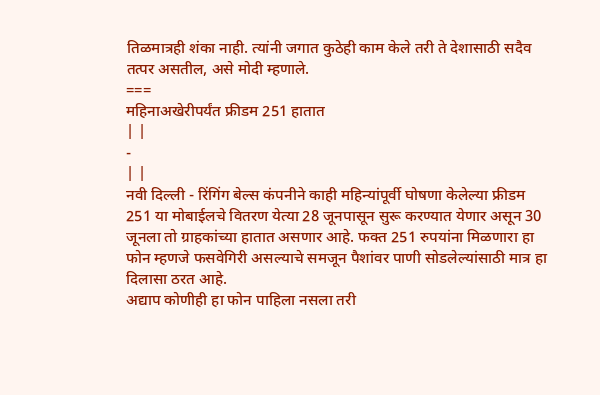तिळमात्रही शंका नाही. त्यांनी जगात कुठेही काम केले तरी ते देशासाठी सदैव तत्पर असतील, असे मोदी म्हणाले.
===
महिनाअखेरीपर्यंत फ्रीडम 251 हातात
| |
-
| |
नवी दिल्ली - रिंगिंग बेल्स कंपनीने काही महिन्यांपूर्वी घोषणा केलेल्या फ्रीडम 251 या मोबाईलचे वितरण येत्या 28 जूनपासून सुरू करण्यात येणार असून 30 जूनला तो ग्राहकांच्या हातात असणार आहे. फक्त 251 रुपयांना मिळणारा हा फोन म्हणजे फसवेगिरी असल्याचे समजून पैशांवर पाणी सोडलेल्यांसाठी मात्र हा दिलासा ठरत आहे.
अद्याप कोणीही हा फोन पाहिला नसला तरी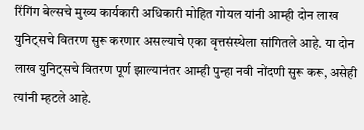रिंगिंग बेल्सचे मुख्य कार्यकारी अधिकारी मोहित गोयल यांनी आम्ही दोन लाख युनिट्सचे वितरण सुरू करणार असल्याचे एका वृत्तसंस्थेला सांगितले आहे. या दोन लाख युनिट्सचे वितरण पूर्ण झाल्यानंतर आम्ही पुन्हा नवी नोंदणी सुरू करू, असेही त्यांनी म्हटले आहे.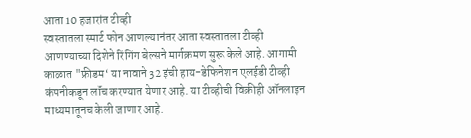आता 10 हजारांत टीव्ही
स्वस्तातला स्मार्ट फोन आणल्यानंतर आता स्वस्तातला टीव्ही आणण्याच्या दिशेने रिंगिंग बेल्सने मार्गक्रमण सुरू केले आहे. आगामी काळात "फ्रीडम‘ या नावाने 32 इंची हाय-डेफिनेशन एलईडी टीव्ही कंपनीकडून लॉंच करण्यात येणार आहे. या टीव्हीची विक्रीही ऑनलाइन माध्यमातूनच केली जाणार आहे.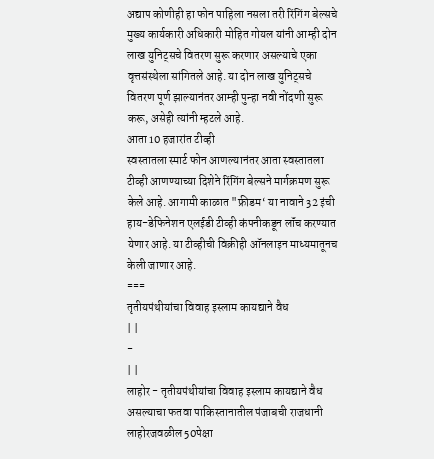अद्याप कोणीही हा फोन पाहिला नसला तरी रिंगिंग बेल्सचे मुख्य कार्यकारी अधिकारी मोहित गोयल यांनी आम्ही दोन लाख युनिट्सचे वितरण सुरू करणार असल्याचे एका वृत्तसंस्थेला सांगितले आहे. या दोन लाख युनिट्सचे वितरण पूर्ण झाल्यानंतर आम्ही पुन्हा नवी नोंदणी सुरू करू, असेही त्यांनी म्हटले आहे.
आता 10 हजारांत टीव्ही
स्वस्तातला स्मार्ट फोन आणल्यानंतर आता स्वस्तातला टीव्ही आणण्याच्या दिशेने रिंगिंग बेल्सने मार्गक्रमण सुरू केले आहे. आगामी काळात "फ्रीडम‘ या नावाने 32 इंची हाय-डेफिनेशन एलईडी टीव्ही कंपनीकडून लॉंच करण्यात येणार आहे. या टीव्हीची विक्रीही ऑनलाइन माध्यमातूनच केली जाणार आहे.
===
तृतीयपंथीयांचा विवाह इस्लाम कायद्याने वैध
| |
-
| |
लाहोर - तृतीयपंथीयांचा विवाह इस्लाम कायद्याने वैध असल्याचा फतवा पाकिस्तानातील पंजाबची राजधानी लाहोरजवळील 50पेक्षा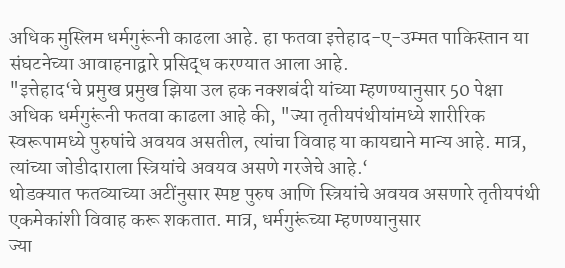अधिक मुस्लिम धर्मगुरूंनी काढला आहे. हा फतवा इत्तेहाद-ए-उम्मत पाकिस्तान या संघटनेच्या आवाहनाद्वारे प्रसिद्ध करण्यात आला आहे.
"इत्तेहाद‘चे प्रमुख प्रमुख झिया उल हक नक्शबंदी यांच्या म्हणण्यानुसार 50 पेक्षा अधिक धर्मगुरूंनी फतवा काढला आहे की, "ज्या तृतीयपंथीयांमध्ये शारीरिक स्वरूपामध्ये पुरुषांचे अवयव असतील, त्यांचा विवाह या कायद्याने मान्य आहे. मात्र, त्यांच्या जोडीदाराला स्त्रियांचे अवयव असणे गरजेचे आहे.‘
थोडक्यात फतव्याच्या अटींनुसार स्पष्ट पुरुष आणि स्त्रियांचे अवयव असणारे तृतीयपंथी एकमेकांशी विवाह करू शकतात. मात्र, धर्मगुरूंच्या म्हणण्यानुसार
ज्या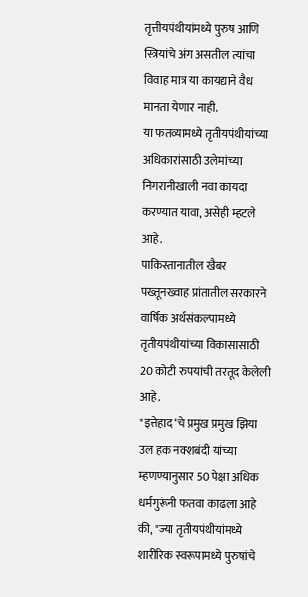तृत्तीयपंथीयांमध्ये पुरुष आणि स्त्रियांचे अंग असतील त्यांचा विवाह मात्र या कायद्याने वैध मानता येणार नाही.
या फतव्यामध्ये तृतीयपंथीयांच्या अधिकारांसाठी उलेमांच्या निगरानीखाली नवा कायदा करण्यात यावा, असेही म्हटले आहे.
पाकिस्तानातील खैबर पख्तूनख्वाह प्रांतातील सरकारने वार्षिक अर्थसंकल्पामध्ये तृतीयपंथीयांच्या विकासासाठी 20 कोटी रुपयांची तरतूद केलेली आहे.
"इत्तेहाद‘चे प्रमुख प्रमुख झिया उल हक नक्शबंदी यांच्या म्हणण्यानुसार 50 पेक्षा अधिक धर्मगुरूंनी फतवा काढला आहे की, "ज्या तृतीयपंथीयांमध्ये शारीरिक स्वरूपामध्ये पुरुषांचे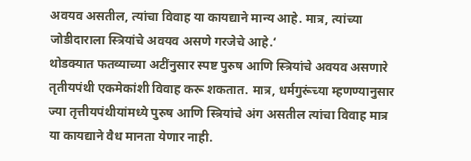अवयव असतील, त्यांचा विवाह या कायद्याने मान्य आहे. मात्र, त्यांच्या जोडीदाराला स्त्रियांचे अवयव असणे गरजेचे आहे.‘
थोडक्यात फतव्याच्या अटींनुसार स्पष्ट पुरुष आणि स्त्रियांचे अवयव असणारे तृतीयपंथी एकमेकांशी विवाह करू शकतात. मात्र, धर्मगुरूंच्या म्हणण्यानुसार
ज्या तृत्तीयपंथीयांमध्ये पुरुष आणि स्त्रियांचे अंग असतील त्यांचा विवाह मात्र या कायद्याने वैध मानता येणार नाही.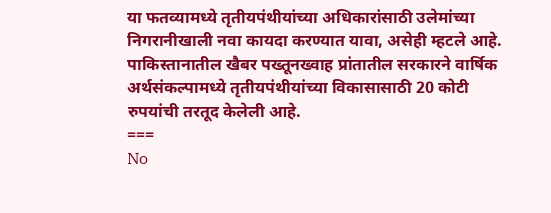या फतव्यामध्ये तृतीयपंथीयांच्या अधिकारांसाठी उलेमांच्या निगरानीखाली नवा कायदा करण्यात यावा, असेही म्हटले आहे.
पाकिस्तानातील खैबर पख्तूनख्वाह प्रांतातील सरकारने वार्षिक अर्थसंकल्पामध्ये तृतीयपंथीयांच्या विकासासाठी 20 कोटी रुपयांची तरतूद केलेली आहे.
===
No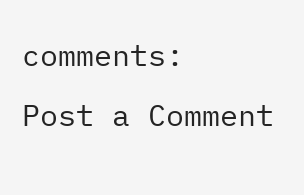comments:
Post a Comment